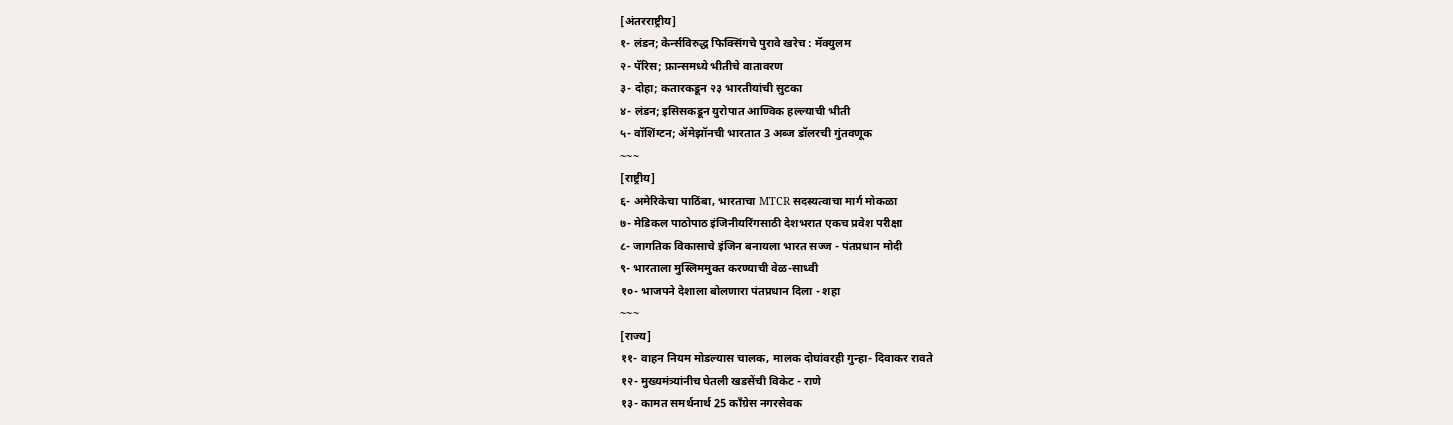[अंतरराष्ट्रीय]
१- लंडन; केर्न्सविरुद्ध फिक्सिंगचे पुरावे खरेच : मॅक्युलम
२- पॅरिस; फ्रान्समध्ये भीतीचे वातावरण
३- दोहा; कतारकडून २३ भारतीयांची सुटका
४- लंडन; इसिसकडून युरोपात आण्विक हल्ल्याची भीती
५- वॉशिंग्टन; ॲमेझॉनची भारतात 3 अब्ज डॉलरची गुंतवणूक
~~~
[राष्ट्रीय]
६- अमेरिकेचा पाठिंबा, भारताचा MTCR सदस्यत्वाचा मार्ग मोकळा
७- मेडिकल पाठोपाठ इंजिनीयरिंगसाठी देशभरात एकच प्रवेश परीक्षा
८- जागतिक विकासाचे इंजिन बनायला भारत सज्ज - पंतप्रधान मोदी
९- भारताला मुस्लिममुक्त करण्याची वेळ-साध्वी
१०- भाजपने देशाला बोलणारा पंतप्रधान दिला - शहा
~~~
[राज्य]
११- वाहन नियम मोडल्यास चालक, मालक दोघांवरही गुन्हा- दिवाकर रावते
१२- मुख्यमंत्र्यांनीच घेतली खडसेंची विकेट - राणे
१३- कामत समर्थनार्थ 25 काँग्रेस नगरसेवक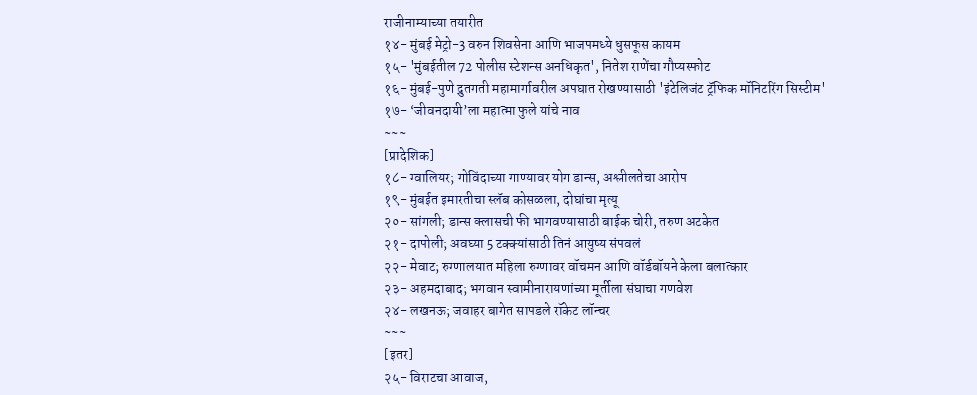राजीनाम्याच्या तयारीत
१४- मुंबई मेट्रो-3 वरुन शिवसेना आणि भाजपमध्ये धुसफूस कायम
१५- 'मुंबईतील 72 पोलीस स्टेशन्स अनधिकृत', नितेश राणेंचा गौप्यस्फोट
१६- मुंबई-पुणे द्रुतगती महामार्गावरील अपघात रोखण्यासाठी 'इंटेलिजंट ट्रॅफिक मॉनिटरिंग सिस्टीम'
१७- ‘जीवनदायी’ला महात्मा फुले यांचे नाव
~~~
[प्रादेशिक]
१८- ग्वालियर; गोविंदाच्या गाण्यावर योग डान्स, अश्लीलतेचा आरोप
१९- मुंबईत इमारतीचा स्लॅब कोसळला, दोघांचा मृत्यू
२०- सांगली; डान्स क्लासची फी भागवण्यासाठी बाईक चोरी, तरुण अटकेत
२१- दापोली; अवघ्या 5 टक्क्यांसाठी तिनं आयुष्य संपवलं
२२- मेवाट; रुग्णालयात महिला रुग्णावर वॉचमन आणि वॉर्डबॉयने केला बलात्कार
२३- अहमदाबाद; भगवान स्वामीनारायणांच्या मूर्तीला संघाचा गणवेश
२४- लखनऊ; जवाहर बागेत सापडले रॉकेट लॉन्चर
~~~
[इतर]
२५- विराटचा आवाज,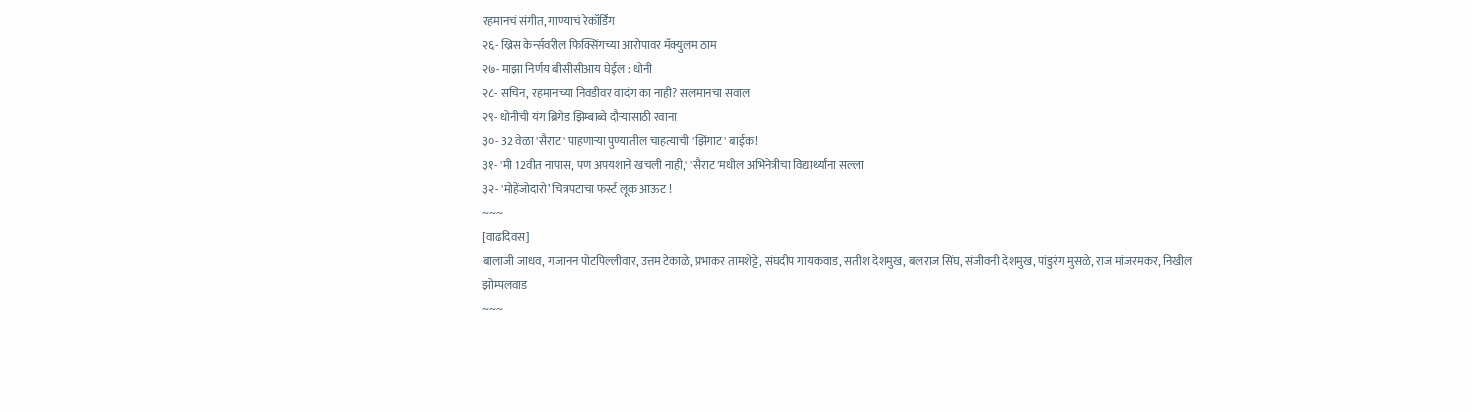रहमानचं संगीत, गाण्याचं रेकॉर्डिंग
२६- ख्रिस केर्न्सवरील फिक्सिंगच्या आरोपावर मॅक्युलम ठाम
२७- माझा निर्णय बीसीसीआय घेईल : धोनी
२८- सचिन, रहमानच्या निवडीवर वादंग का नाही? सलमानचा सवाल
२९- धोनीची यंग ब्रिगेड झिम्बाब्वे दौऱ्यासाठी रवाना
३०- 32 वेळा 'सैराट' पाहणाऱ्या पुण्यातील चाहत्याची 'झिंगाट' बाईक!
३१- 'मी 12वीत नापास, पण अपयशाने खचली नाही,' 'सैराट'मधील अभिनेत्रीचा विद्यार्थ्यांना सल्ला
३२- 'मोहेंजोदारो’ चित्रपटाचा फर्स्ट लूक आऊट !
~~~
[वाढदिवस]
बालाजी जाधव, गजानन पोटपिल्लीवार, उत्तम टेकाळे, प्रभाकर तामशेट्टे, संघदीप गायकवाड, सतीश देशमुख, बलराज सिंघ, संजीवनी देशमुख, पांडुरंग मुसळे, राज मांजरमकर, निखील झोम्पलवाड
~~~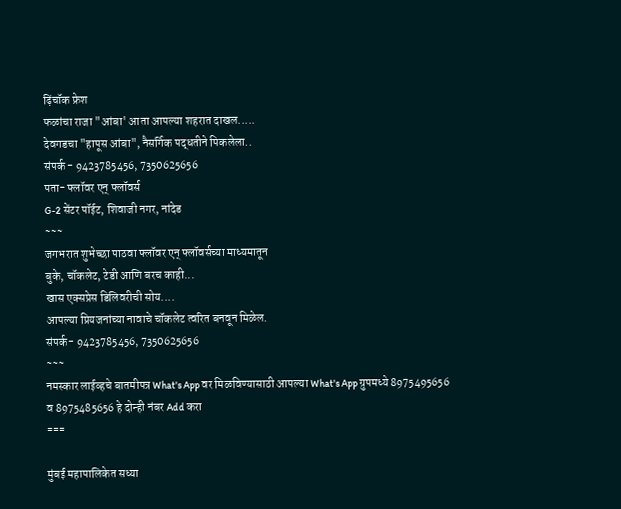ढ़िंचॉक फ्रेश
फळांचा राजा "आंबा' आता आपल्या शहरात दाखल.....
देवगडचा "हापूस आंबा", नैसर्गिक पद्धतीने पिकलेला..
संपर्क - 9423785456, 7350625656
पता- फ्लॉवर एन् फ्लॉवर्स
G-2 सेंटर पॉईट, शिवाजी नगर, नांदेड
~~~
जगभरात शुभेच्छा पाठवा फ्लॉवर एन् फ्लॉवर्सच्या माध्यमातून
बुके, चॉकलेट, टेडी आणि बरच काही...
खास एक्सप्रेस डिलिवरीची सोय....
आपल्या प्रियजनांच्या नावाचे चॉकलेट त्वरित बनवून मिळेल.
संपर्क- 9423785456, 7350625656
~~~
नमस्कार लाईव्हचे बातमीपत्र What's App वर मिळविण्यासाठी आपल्या What's App ग्रुपमध्ये 8975495656 व 8975485656 हे दोन्ही नंबर Add करा
===

मुंबई महापालिकेत सध्या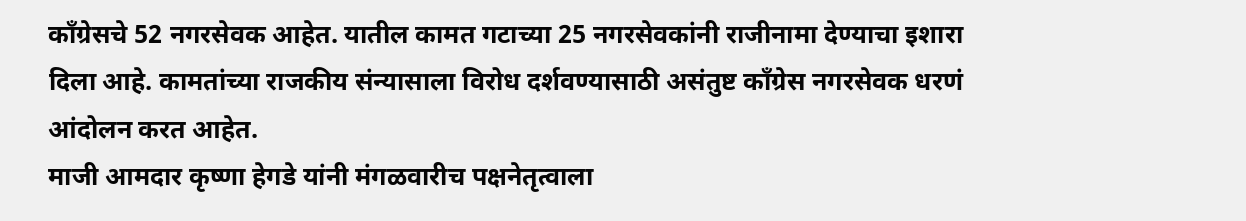काँग्रेसचे 52 नगरसेवक आहेत. यातील कामत गटाच्या 25 नगरसेवकांनी राजीनामा देण्याचा इशारा दिला आहे. कामतांच्या राजकीय संन्यासाला विरोध दर्शवण्यासाठी असंतुष्ट काँग्रेस नगरसेवक धरणं आंदोलन करत आहेत.
माजी आमदार कृष्णा हेगडे यांनी मंगळवारीच पक्षनेतृत्वाला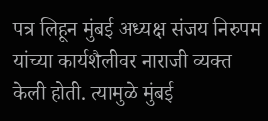पत्र लिहून मुंबई अध्यक्ष संजय निरुपम यांच्या कार्यशैलीवर नाराजी व्यक्त केली होती. त्यामुळे मुंबई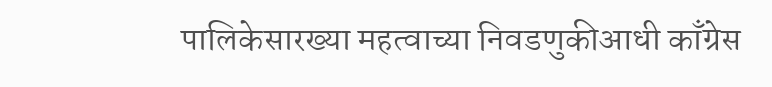पालिकेसारख्या महत्वाच्या निवडणुकीआधी काँग्रेस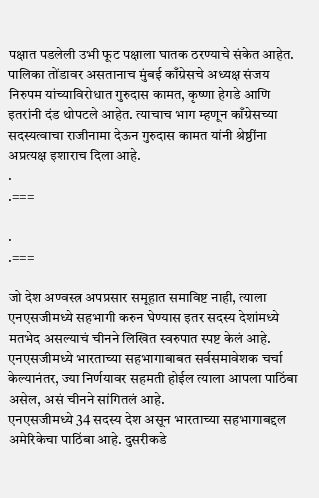पक्षात पडलेली उभी फूट पक्षाला घातक ठरण्याचे संकेत आहेत.
पालिका तोंडावर असतानाच मुंबई काँग्रेसचे अध्यक्ष संजय निरुपम यांच्याविरोधात गुरुदास कामत, कृष्णा हेगडे आणि इतरांनी दंड थोपटले आहेत. त्याचाच भाग म्हणून काँग्रेसच्या सदस्यत्वाचा राजीनामा देऊन गुरुदास कामत यांनी श्रेष्ठींना अप्रत्यक्ष इशाराच दिला आहे.
.
.===

.
.===

जो देश अण्वस्त्र अपप्रसार समूहात समाविष्ट नाही, त्याला एनएसजीमध्ये सहभागी करुन घेण्यास इतर सदस्य देशांमध्ये मतभेद असल्याचं चीनने लिखित स्वरुपात स्पष्ट केलं आहे. एनएसजीमध्ये भारताच्या सहभागाबाबत सर्वसमावेशक चर्चा केल्यानंतर, ज्या निर्णयावर सहमती होईल त्याला आपला पाठिंबा असेल, असं चीनने सांगितलं आहे.
एनएसजीमध्ये 34 सदस्य देश असून भारताच्या सहभागाबद्दल अमेरिकेचा पाठिंबा आहे. दुसरीकडे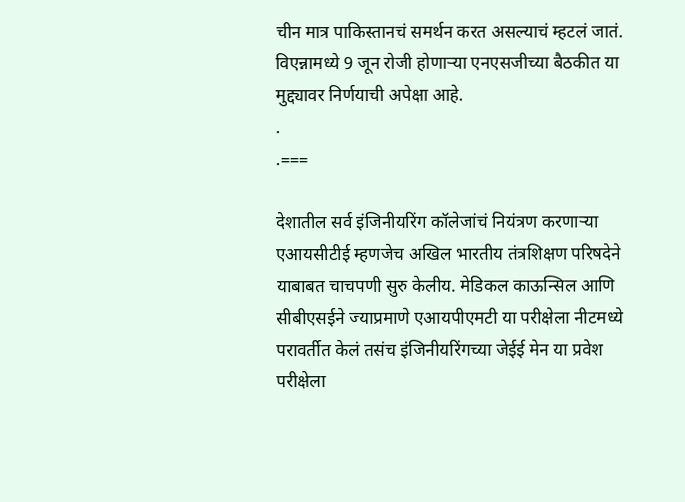चीन मात्र पाकिस्तानचं समर्थन करत असल्याचं म्हटलं जातं. विएन्नामध्ये 9 जून रोजी होणाऱ्या एनएसजीच्या बैठकीत या मुद्द्यावर निर्णयाची अपेक्षा आहे.
.
.===

देशातील सर्व इंजिनीयरिंग कॉलेजांचं नियंत्रण करणाऱ्या एआयसीटीई म्हणजेच अखिल भारतीय तंत्रशिक्षण परिषदेने याबाबत चाचपणी सुरु केलीय. मेडिकल काऊन्सिल आणि सीबीएसईने ज्याप्रमाणे एआयपीएमटी या परीक्षेला नीटमध्ये परावर्तीत केलं तसंच इंजिनीयरिंगच्या जेईई मेन या प्रवेश परीक्षेला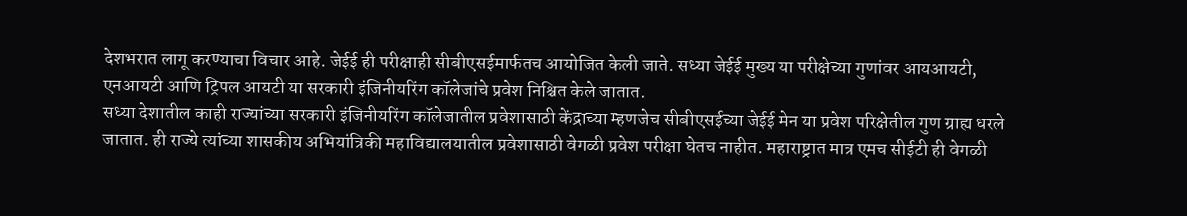देशभरात लागू करण्याचा विचार आहे. जेईई ही परीक्षाही सीबीएसईमार्फतच आयोजित केली जाते. सध्या जेईई मुख्य या परीक्षेच्या गुणांवर आयआयटी, एनआयटी आणि ट्रिपल आयटी या सरकारी इंजिनीयरिंग कॉलेजांचे प्रवेश निश्चित केले जातात.
सध्या देशातील काही राज्यांच्या सरकारी इंजिनीयरिंग कॉलेजातील प्रवेशासाठी केंद्राच्या म्हणजेच सीबीएसईच्या जेईई मेन या प्रवेश परिक्षेतील गुण ग्राह्य धरले जातात. ही राज्ये त्यांच्या शासकीय अभियांत्रिकी महाविद्यालयातील प्रवेशासाठी वेगळी प्रवेश परीक्षा घेतच नाहीत. महाराष्ट्रात मात्र एमच सीईटी ही वेगळी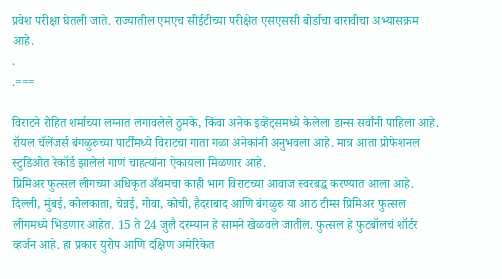प्रवेश परीक्षा घेतली जाते. राज्यातील एमएच सीईटीच्या परीक्षेत एसएससी बोर्डाचा बारावीचा अभ्यासक्रम आहे.
.
.===

विराटने रोहित शर्माच्या लग्नात लगावलेले ठुमके, किंवा अनेक इव्हेंट्समध्ये केलेला डान्स सर्वांनी पाहिला आहे. रॉयल चॅलेंजर्स बंगळुरुच्या पार्टींमध्ये विराटचा गाता गळा अनेकांनी अनुभवला आहे. मात्र आता प्रोफेशनल स्टुडिओत रेकॉर्ड झालेलं गाणं चाहत्यांना ऐकायला मिळणार आहे.
प्रिमिअर फुत्सल लीगच्या अधिकृत अँथमचा काही भाग विराटच्या आवाज स्वरबद्ध करण्यात आला आहे. दिल्ली, मुंबई, कोलकाता, चेन्नई, गोवा, कोची, हैदराबाद आणि बंगळुरु या आठ टीम्स प्रिमिअर फुत्सल लीगमध्ये भिडणार आहेत. 15 ते 24 जुलै दरम्यान हे सामने खेळवले जातील. फुत्सल हे फुटबॉलचं शॉर्टर व्हर्जन आहे. हा प्रकार युरोप आणि दक्षिण अमेरिकेत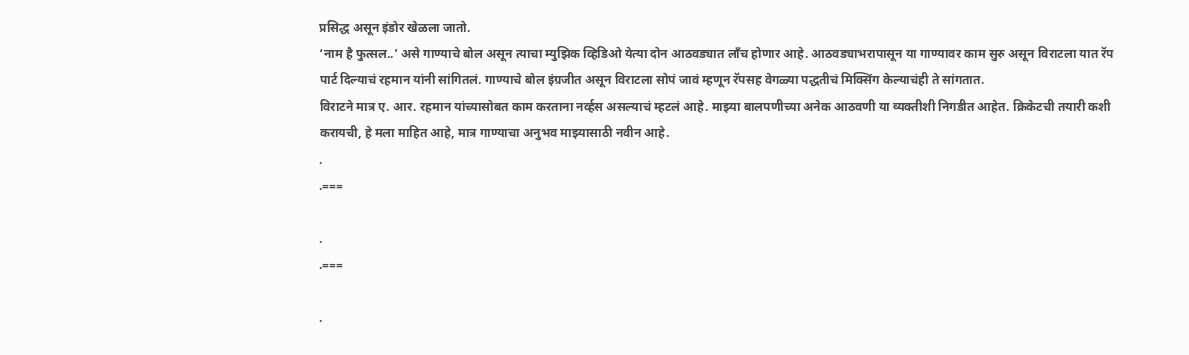प्रसिद्ध असून इंडोर खेळला जातो.
‘नाम है फुत्सल..’ असे गाण्याचे बोल असून त्याचा म्युझिक व्हिडिओ येत्या दोन आठवड्यात लाँच होणार आहे. आठवड्याभरापासून या गाण्यावर काम सुरु असून विराटला यात रॅप पार्ट दिल्याचं रहमान यांनी सांगितलं. गाण्याचे बोल इंग्रजीत असून विराटला सोपं जावं म्हणून रॅपसह वेगळ्या पद्धतीचं मिक्सिंग केल्याचंही ते सांगतात.
विराटने मात्र ए. आर. रहमान यांच्यासोबत काम करताना नर्व्हस असल्याचं म्हटलं आहे. माझ्या बालपणीच्या अनेक आठवणी या व्यक्तीशी निगडीत आहेत. क्रिकेटची तयारी कशी करायची, हे मला माहित आहे, मात्र गाण्याचा अनुभव माझ्यासाठी नवीन आहे.
.
.===

.
.===

.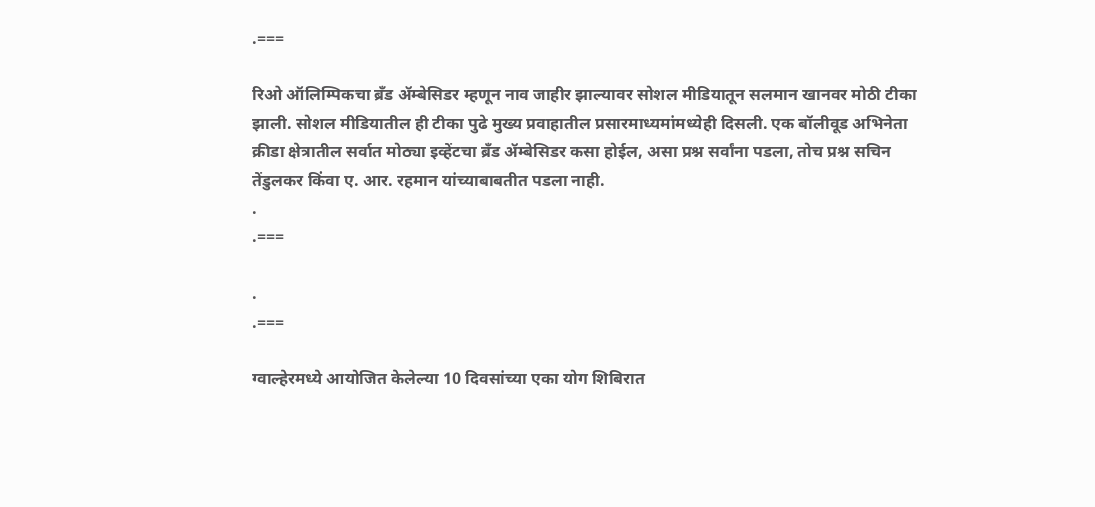.===

रिओ ऑलिम्पिकचा ब्रँड ॲम्बेसिडर म्हणून नाव जाहीर झाल्यावर सोशल मीडियातून सलमान खानवर मोठी टीका झाली. सोशल मीडियातील ही टीका पुढे मुख्य प्रवाहातील प्रसारमाध्यमांमध्येही दिसली. एक बॉलीवूड अभिनेता क्रीडा क्षेत्रातील सर्वात मोठ्या इव्हेंटचा ब्रँड ॲम्बेसिडर कसा होईल, असा प्रश्न सर्वांना पडला, तोच प्रश्न सचिन तेंडुलकर किंवा ए. आर. रहमान यांच्याबाबतीत पडला नाही.
.
.===

.
.===

ग्वाल्हेरमध्ये आयोजित केलेल्या 10 दिवसांच्या एका योग शिबिरात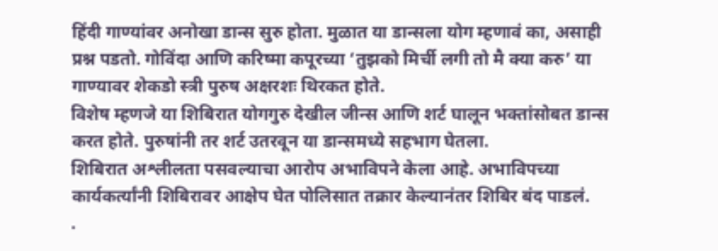हिंदी गाण्यांवर अनोखा डान्स सुरु होता. मुळात या डान्सला योग म्हणावं का, असाही प्रश्न पडतो. गोविंदा आणि करिष्मा कपूरच्या ‘तुझको मिर्ची लगी तो मै क्या करु’ या गाण्यावर शेकडो स्त्री पुरुष अक्षरशः थिरकत होते.
विशेष म्हणजे या शिबिरात योगगुरु देखील जीन्स आणि शर्ट घालून भक्तांसोबत डान्स करत होते. पुरुषांनी तर शर्ट उतरवून या डान्समध्ये सहभाग घेतला.
शिबिरात अश्लीलता पसवल्याचा आरोप अभाविपने केला आहे. अभाविपच्या कार्यकर्त्यांनी शिबिरावर आक्षेप घेत पोलिसात तक्रार केल्यानंतर शिबिर बंद पाडलं.
.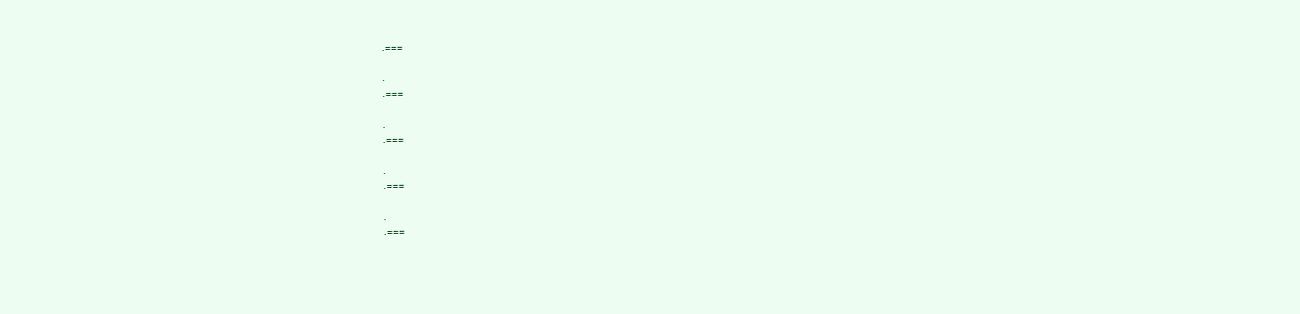.===

.
.===

.
.===

.
.===

.
.===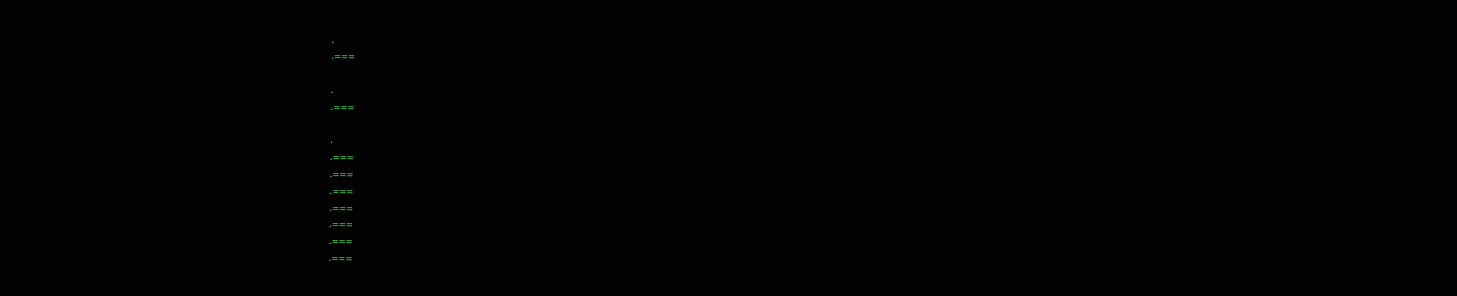.
.===

.
.===

.
.===
.===
.===
.===
.===
.===
.===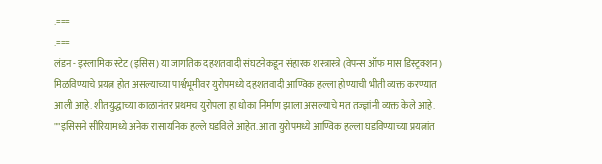.===
.===
लंडन - इस्लामिक स्टेट (इसिस) या जागतिक दहशतवादी संघटनेकडून संहारक शस्त्रास्त्रे (वेपन्स ऑफ मास डिस्ट्रक्शन) मिळविण्याचे प्रयत्न होत असल्याच्या पार्श्वभूमीवर युरोपमध्ये दहशतवादी आण्विक हल्ला होण्याची भीती व्यक्त करण्यात आली आहे. शीतयुद्धाच्या काळानंतर प्रथमच युरोपला हा धोका निर्माण झाला असल्याचे मत तज्ज्ञांनी व्यक्त केले आहे.
""इसिसने सीरियामध्ये अनेक रासायनिक हल्ले घडविले आहेत. आता युरोपमध्ये आण्विक हल्ला घडविण्याच्या प्रयत्नांत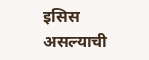इसिस असल्याची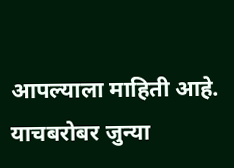आपल्याला माहिती आहे. याचबरोबर जुन्या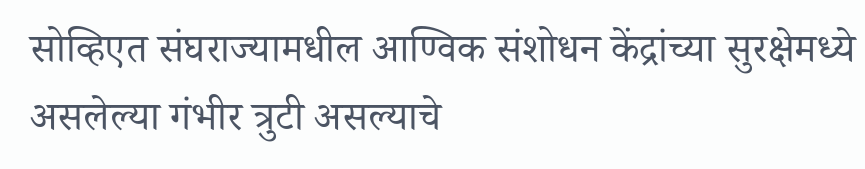सोव्हिएत संघराज्यामधील आण्विक संशोधन केंद्रांच्या सुरक्षेमध्ये असलेल्या गंभीर त्रुटी असल्याचे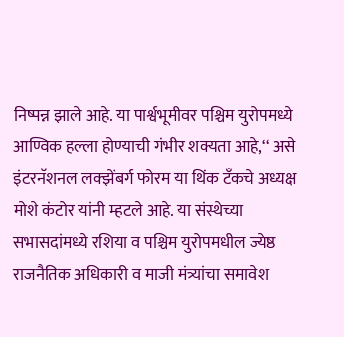निष्पन्न झाले आहे. या पार्श्वभूमीवर पश्चिम युरोपमध्ये आण्विक हल्ला होण्याची गंभीर शक्यता आहे,‘‘ असे इंटरनॅशनल लक्झेंबर्ग फोरम या थिंक टॅंकचे अध्यक्ष मोशे कंटोर यांनी म्हटले आहे. या संस्थेच्या सभासदांमध्ये रशिया व पश्चिम युरोपमधील ज्येष्ठ राजनैतिक अधिकारी व माजी मंत्र्यांचा समावेश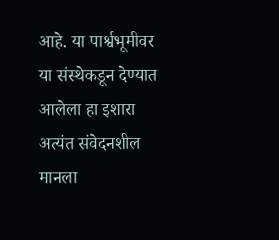आहे. या पार्श्वभूमीवर या संस्थेकडून देण्यात आलेला हा इशारा अत्यंत संवेदनशील मानला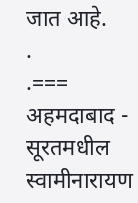जात आहे.
.
.===
अहमदाबाद - सूरतमधील स्वामीनारायण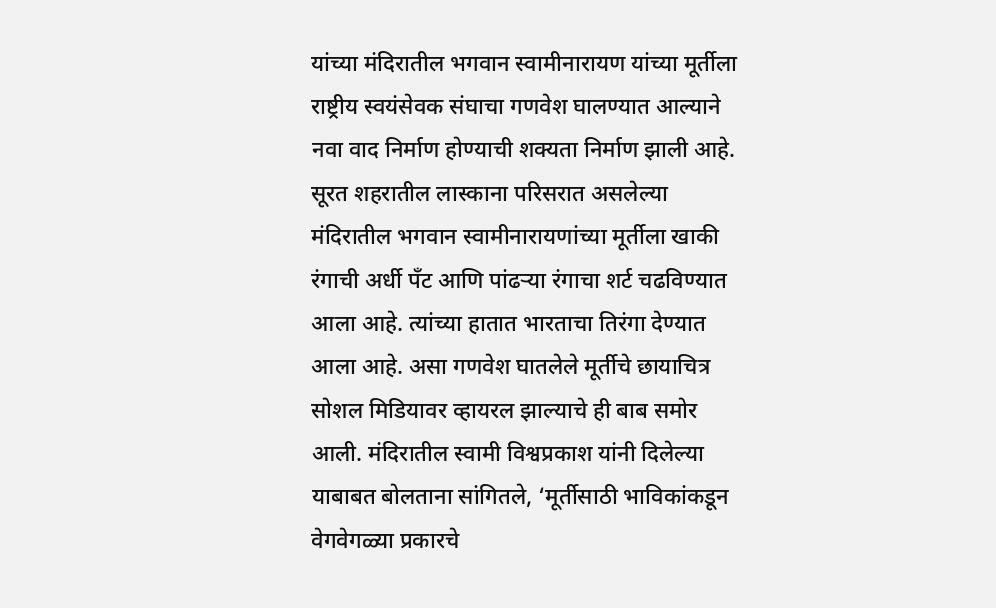यांच्या मंदिरातील भगवान स्वामीनारायण यांच्या मूर्तीला राष्ट्रीय स्वयंसेवक संघाचा गणवेश घालण्यात आल्याने नवा वाद निर्माण होण्याची शक्यता निर्माण झाली आहे.
सूरत शहरातील लास्काना परिसरात असलेल्या मंदिरातील भगवान स्वामीनारायणांच्या मूर्तीला खाकी रंगाची अर्धी पॅंट आणि पांढऱ्या रंगाचा शर्ट चढविण्यात आला आहे. त्यांच्या हातात भारताचा तिरंगा देण्यात आला आहे. असा गणवेश घातलेले मूर्तीचे छायाचित्र सोशल मिडियावर व्हायरल झाल्याचे ही बाब समोर आली. मंदिरातील स्वामी विश्वप्रकाश यांनी दिलेल्या याबाबत बोलताना सांगितले, ‘मूर्तीसाठी भाविकांकडून वेगवेगळ्या प्रकारचे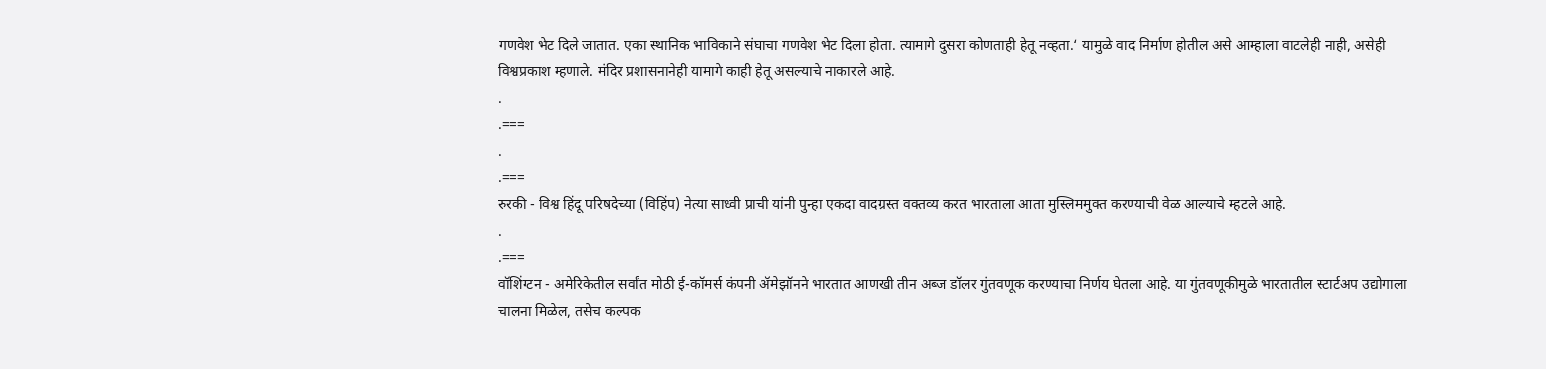गणवेश भेट दिले जातात. एका स्थानिक भाविकाने संघाचा गणवेश भेट दिला होता. त्यामागे दुसरा कोणताही हेतू नव्हता.‘ यामुळे वाद निर्माण होतील असे आम्हाला वाटलेही नाही, असेही विश्वप्रकाश म्हणाले. मंदिर प्रशासनानेही यामागे काही हेतू असल्याचे नाकारले आहे.
.
.===
.
.===
रुरकी - विश्व हिंदू परिषदेच्या (विहिंप) नेत्या साध्वी प्राची यांनी पुन्हा एकदा वादग्रस्त वक्तव्य करत भारताला आता मुस्लिममुक्त करण्याची वेळ आल्याचे म्हटले आहे.
.
.===
वॉशिंग्टन - अमेरिकेतील सर्वांत मोठी ई-कॉमर्स कंपनी ॲमेझॉनने भारतात आणखी तीन अब्ज डॉलर गुंतवणूक करण्याचा निर्णय घेतला आहे. या गुंतवणूकीमुळे भारतातील स्टार्टअप उद्योगाला चालना मिळेल, तसेच कल्पक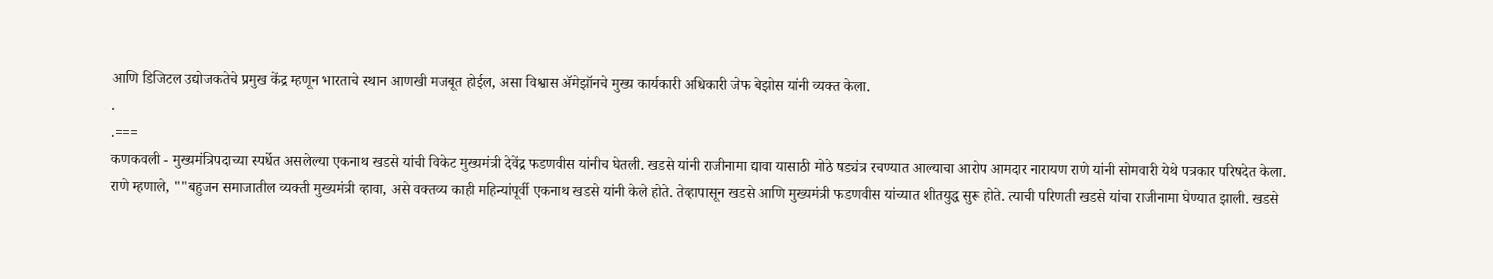आणि डिजिटल उद्योजकतेचे प्रमुख केंद्र म्हणून भारताचे स्थान आणखी मजबूत होईल, असा विश्वास ॲमेझॉनचे मुख्य कार्यकारी अधिकारी जेफ बेझोस यांनी व्यक्त केला.
.
.===
कणकवली - मुख्यमंत्रिपदाच्या स्पर्धेत असलेल्या एकनाथ खडसे यांची विकेट मुख्यमंत्री देवेंद्र फडणवीस यांनीच घेतली. खडसे यांनी राजीनामा द्यावा यासाठी मोठे षड्यंत्र रचण्यात आल्याचा आरोप आमदार नारायण राणे यांनी सोमवारी येथे पत्रकार परिषदेत केला.
राणे म्हणाले, ""बहुजन समाजातील व्यक्ती मुख्यमंत्री व्हावा, असे वक्तव्य काही महिन्यांपूर्वी एकनाथ खडसे यांनी केले होते. तेव्हापासून खडसे आणि मुख्यमंत्री फडणवीस यांच्यात शीतयुद्ध सुरू होते. त्याची परिणती खडसे यांचा राजीनामा घेण्यात झाली. खडसे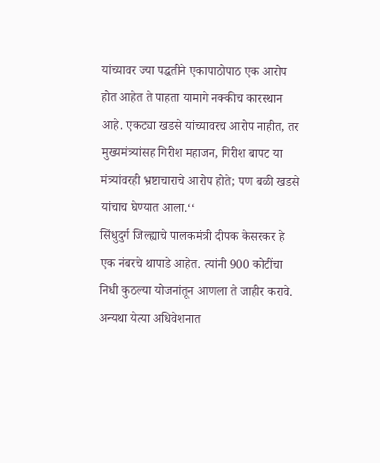यांच्यावर ज्या पद्धतीने एकापाठोपाठ एक आरोप होत आहेत ते पाहता यामागे नक्कीच कारस्थान आहे. एकट्या खडसे यांच्यावरच आरोप नाहीत, तर मुख्यमंत्र्यांसह गिरीश महाजन, गिरीश बापट या मंत्र्यांवरही भ्रष्टाचाराचे आरोप होते; पण बळी खडसे यांचाच घेण्यात आला.‘‘
सिंधुदुर्ग जिल्ह्याचे पालकमंत्री दीपक केसरकर हे एक नंबरचे थापाडे आहेत. त्यांनी 900 कोटींचा निधी कुठल्या योजनांतून आणला ते जाहीर करावे. अन्यथा येत्या अधिवेशनात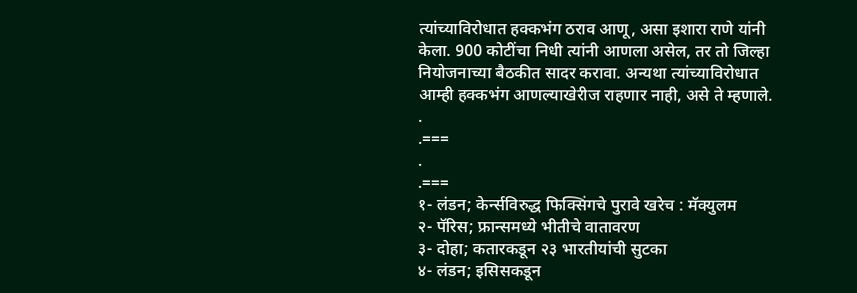त्यांच्याविरोधात हक्कभंग ठराव आणू, असा इशारा राणे यांनी केला. 900 कोटींचा निधी त्यांनी आणला असेल, तर तो जिल्हा नियोजनाच्या बैठकीत सादर करावा. अन्यथा त्यांच्याविरोधात आम्ही हक्कभंग आणल्याखेरीज राहणार नाही, असे ते म्हणाले.
.
.===
.
.===
१- लंडन; केर्न्सविरुद्ध फिक्सिंगचे पुरावे खरेच : मॅक्युलम
२- पॅरिस; फ्रान्समध्ये भीतीचे वातावरण
३- दोहा; कतारकडून २३ भारतीयांची सुटका
४- लंडन; इसिसकडून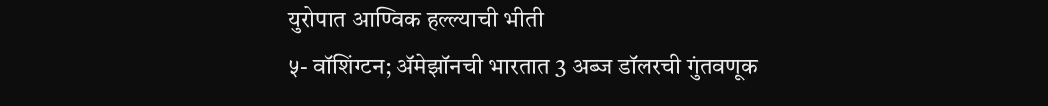युरोपात आण्विक हल्ल्याची भीती
५- वॉशिंग्टन; ॲमेझॉनची भारतात 3 अब्ज डॉलरची गुंतवणूक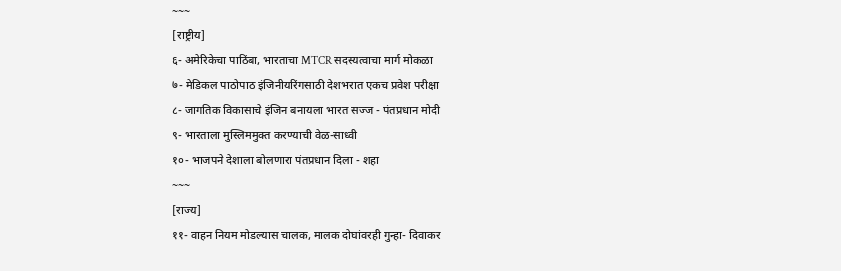~~~
[राष्ट्रीय]
६- अमेरिकेचा पाठिंबा, भारताचा MTCR सदस्यत्वाचा मार्ग मोकळा
७- मेडिकल पाठोपाठ इंजिनीयरिंगसाठी देशभरात एकच प्रवेश परीक्षा
८- जागतिक विकासाचे इंजिन बनायला भारत सज्ज - पंतप्रधान मोदी
९- भारताला मुस्लिममुक्त करण्याची वेळ-साध्वी
१०- भाजपने देशाला बोलणारा पंतप्रधान दिला - शहा
~~~
[राज्य]
११- वाहन नियम मोडल्यास चालक, मालक दोघांवरही गुन्हा- दिवाकर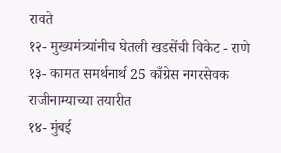रावते
१२- मुख्यमंत्र्यांनीच घेतली खडसेंची विकेट - राणे
१३- कामत समर्थनार्थ 25 काँग्रेस नगरसेवक राजीनाम्याच्या तयारीत
१४- मुंबई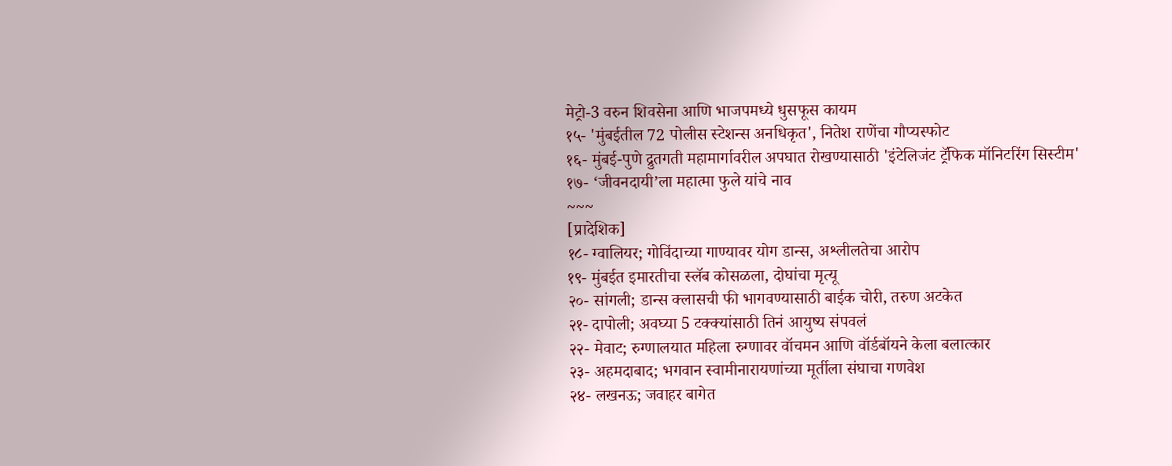मेट्रो-3 वरुन शिवसेना आणि भाजपमध्ये धुसफूस कायम
१५- 'मुंबईतील 72 पोलीस स्टेशन्स अनधिकृत', नितेश राणेंचा गौप्यस्फोट
१६- मुंबई-पुणे द्रुतगती महामार्गावरील अपघात रोखण्यासाठी 'इंटेलिजंट ट्रॅफिक मॉनिटरिंग सिस्टीम'
१७- ‘जीवनदायी’ला महात्मा फुले यांचे नाव
~~~
[प्रादेशिक]
१८- ग्वालियर; गोविंदाच्या गाण्यावर योग डान्स, अश्लीलतेचा आरोप
१९- मुंबईत इमारतीचा स्लॅब कोसळला, दोघांचा मृत्यू
२०- सांगली; डान्स क्लासची फी भागवण्यासाठी बाईक चोरी, तरुण अटकेत
२१- दापोली; अवघ्या 5 टक्क्यांसाठी तिनं आयुष्य संपवलं
२२- मेवाट; रुग्णालयात महिला रुग्णावर वॉचमन आणि वॉर्डबॉयने केला बलात्कार
२३- अहमदाबाद; भगवान स्वामीनारायणांच्या मूर्तीला संघाचा गणवेश
२४- लखनऊ; जवाहर बागेत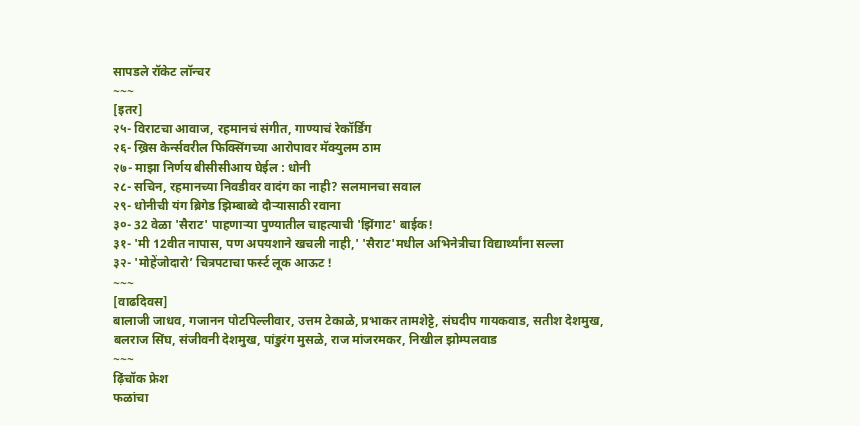सापडले रॉकेट लॉन्चर
~~~
[इतर]
२५- विराटचा आवाज, रहमानचं संगीत, गाण्याचं रेकॉर्डिंग
२६- ख्रिस केर्न्सवरील फिक्सिंगच्या आरोपावर मॅक्युलम ठाम
२७- माझा निर्णय बीसीसीआय घेईल : धोनी
२८- सचिन, रहमानच्या निवडीवर वादंग का नाही? सलमानचा सवाल
२९- धोनीची यंग ब्रिगेड झिम्बाब्वे दौऱ्यासाठी रवाना
३०- 32 वेळा 'सैराट' पाहणाऱ्या पुण्यातील चाहत्याची 'झिंगाट' बाईक!
३१- 'मी 12वीत नापास, पण अपयशाने खचली नाही,' 'सैराट'मधील अभिनेत्रीचा विद्यार्थ्यांना सल्ला
३२- 'मोहेंजोदारो’ चित्रपटाचा फर्स्ट लूक आऊट !
~~~
[वाढदिवस]
बालाजी जाधव, गजानन पोटपिल्लीवार, उत्तम टेकाळे, प्रभाकर तामशेट्टे, संघदीप गायकवाड, सतीश देशमुख, बलराज सिंघ, संजीवनी देशमुख, पांडुरंग मुसळे, राज मांजरमकर, निखील झोम्पलवाड
~~~
ढ़िंचॉक फ्रेश
फळांचा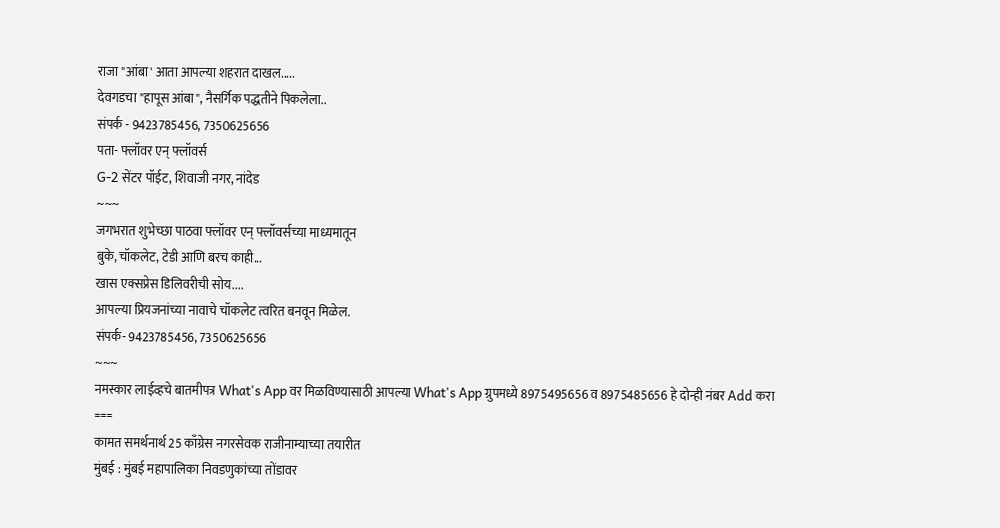राजा "आंबा' आता आपल्या शहरात दाखल.....
देवगडचा "हापूस आंबा", नैसर्गिक पद्धतीने पिकलेला..
संपर्क - 9423785456, 7350625656
पता- फ्लॉवर एन् फ्लॉवर्स
G-2 सेंटर पॉईट, शिवाजी नगर, नांदेड
~~~
जगभरात शुभेच्छा पाठवा फ्लॉवर एन् फ्लॉवर्सच्या माध्यमातून
बुके, चॉकलेट, टेडी आणि बरच काही...
खास एक्सप्रेस डिलिवरीची सोय....
आपल्या प्रियजनांच्या नावाचे चॉकलेट त्वरित बनवून मिळेल.
संपर्क- 9423785456, 7350625656
~~~
नमस्कार लाईव्हचे बातमीपत्र What's App वर मिळविण्यासाठी आपल्या What's App ग्रुपमध्ये 8975495656 व 8975485656 हे दोन्ही नंबर Add करा
===
कामत समर्थनार्थ 25 काँग्रेस नगरसेवक राजीनाम्याच्या तयारीत
मुंबई : मुंबई महापालिका निवडणुकांच्या तोंडावर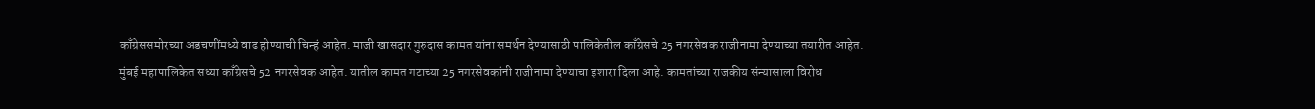काँग्रेससमोरच्या अडचणींमध्ये वाढ होण्याची चिन्हं आहेत. माजी खासदार गुरुदास कामत यांना समर्थन देण्यासाठी पालिकेतील काँग्रेसचे 25 नगरसेवक राजीनामा देण्याच्या तयारीत आहेत.
मुंबई महापालिकेत सध्या काँग्रेसचे 52 नगरसेवक आहेत. यातील कामत गटाच्या 25 नगरसेवकांनी राजीनामा देण्याचा इशारा दिला आहे. कामतांच्या राजकीय संन्यासाला विरोध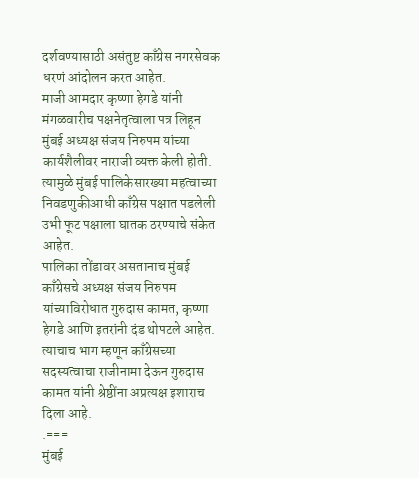दर्शवण्यासाठी असंतुष्ट काँग्रेस नगरसेवक धरणं आंदोलन करत आहेत.
माजी आमदार कृष्णा हेगडे यांनी मंगळवारीच पक्षनेतृत्वाला पत्र लिहून मुंबई अध्यक्ष संजय निरुपम यांच्या कार्यशैलीवर नाराजी व्यक्त केली होती. त्यामुळे मुंबई पालिकेसारख्या महत्वाच्या निवडणुकीआधी काँग्रेस पक्षात पडलेली उभी फूट पक्षाला घातक ठरण्याचे संकेत आहेत.
पालिका तोंडावर असतानाच मुंबई काँग्रेसचे अध्यक्ष संजय निरुपम यांच्याविरोधात गुरुदास कामत, कृष्णा हेगडे आणि इतरांनी दंड थोपटले आहेत. त्याचाच भाग म्हणून काँग्रेसच्या सदस्यत्वाचा राजीनामा देऊन गुरुदास कामत यांनी श्रेष्ठींना अप्रत्यक्ष इशाराच दिला आहे.
.===
मुंबई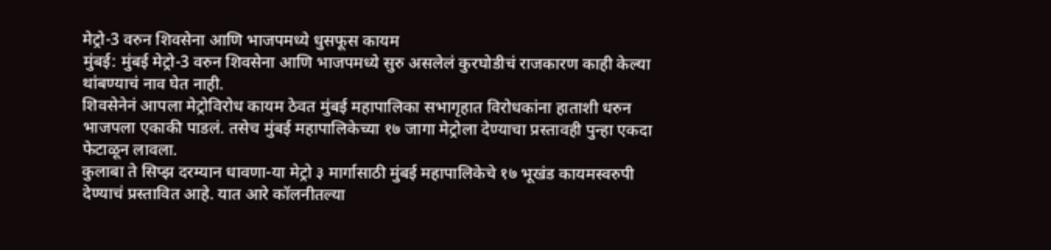मेट्रो-3 वरुन शिवसेना आणि भाजपमध्ये धुसफूस कायम
मुंबई: मुंबई मेट्रो-3 वरुन शिवसेना आणि भाजपमध्ये सुरु असलेलं कुरघोडीचं राजकारण काही केल्या थांबण्याचं नाव घेत नाही.
शिवसेनेनं आपला मेट्रोविरोध कायम ठेवत मुंबई महापालिका सभागृहात विरोधकांना हाताशी धरुन भाजपला एकाकी पाडलं. तसेच मुंबई महापालिकेच्या १७ जागा मेट्रोला देण्याचा प्रस्तावही पुन्हा एकदा फेटाळून लावला.
कुलाबा ते सिप्झ दरम्यान धावणा-या मेट्रो ३ मार्गासाठी मुंबई महापालिकेचे १७ भूखंड कायमस्वरुपी देण्याचं प्रस्तावित आहे. यात आरे कॉलनीतल्या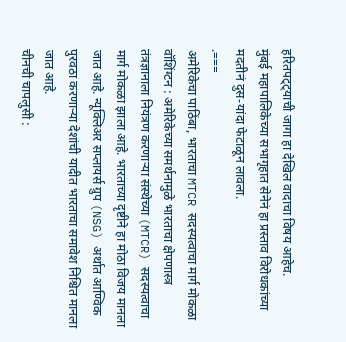हरितपट्ट्याची जागा हा देखिल वादाचा विषय आहेच.
मुंबई महापालिकेच्या सभागृहात सेनेनं हा प्रस्ताव विरोधकांच्या मदतीनं दुस-यांदा फेटाळून लावला.
.===
अमेरिकेचा पाठिंबा, भारताचा MTCR सदस्यत्वाचा मार्ग मोकळा
वॉशिंग्टन : अमेरिकेच्या समर्थनामुळे भारताचा क्षेपणास्त्र तंत्रज्ञानाला नियंत्रण करणाऱ्या संस्थेच्या (MTCR) सदस्यत्वाचा मार्ग मोकळा झाला आहे. भारताच्या दृष्टीने हा मोठा विजय मानला जात आहे. न्यूक्लिअर सप्लायर्स ग्रुप (NSG) अर्थात आण्विक पुरवठा करणाऱ्या देशांची यादीत भारताचा समावेश निश्चित मानला जात आहे.
चीनची चापलुसी :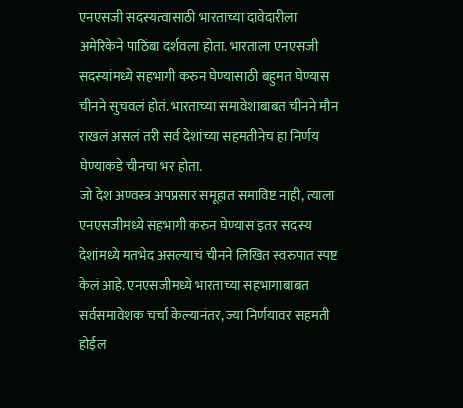एनएसजी सदस्यत्वासाठी भारताच्या दावेदारीला अमेरिकेने पाठिंबा दर्शवला होता. भारताला एनएसजी सदस्यांमध्ये सहभागी करुन घेण्यासाठी बहुमत घेण्यास चीनने सुचवलं होतं. भारताच्या समावेशाबाबत चीनने मौन राखलं असलं तरी सर्व देशांच्या सहमतीनेच हा निर्णय घेण्याकडे चीनचा भर होता.
जो देश अण्वस्त्र अपप्रसार समूहात समाविष्ट नाही, त्याला एनएसजीमध्ये सहभागी करुन घेण्यास इतर सदस्य देशांमध्ये मतभेद असल्याचं चीनने लिखित स्वरुपात स्पष्ट केलं आहे. एनएसजीमध्ये भारताच्या सहभागाबाबत सर्वसमावेशक चर्चा केल्यानंतर, ज्या निर्णयावर सहमती होईल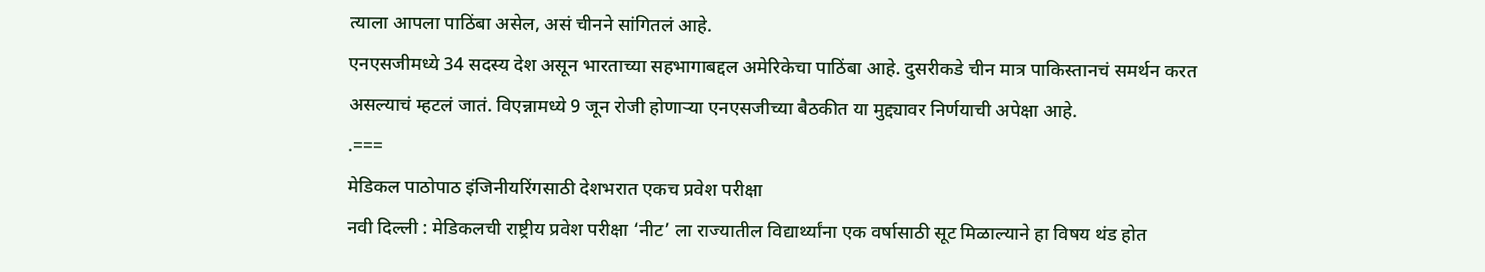त्याला आपला पाठिंबा असेल, असं चीनने सांगितलं आहे.
एनएसजीमध्ये 34 सदस्य देश असून भारताच्या सहभागाबद्दल अमेरिकेचा पाठिंबा आहे. दुसरीकडे चीन मात्र पाकिस्तानचं समर्थन करत असल्याचं म्हटलं जातं. विएन्नामध्ये 9 जून रोजी होणाऱ्या एनएसजीच्या बैठकीत या मुद्द्यावर निर्णयाची अपेक्षा आहे.
.===
मेडिकल पाठोपाठ इंजिनीयरिंगसाठी देशभरात एकच प्रवेश परीक्षा
नवी दिल्ली : मेडिकलची राष्ट्रीय प्रवेश परीक्षा ‘नीट’ ला राज्यातील विद्यार्थ्यांना एक वर्षासाठी सूट मिळाल्याने हा विषय थंड होत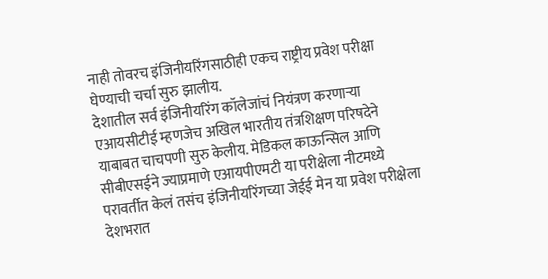नाही तोवरच इंजिनीयरिंगसाठीही एकच राष्ट्रीय प्रवेश परीक्षा घेण्याची चर्चा सुरु झालीय.
देशातील सर्व इंजिनीयरिंग कॉलेजांचं नियंत्रण करणाऱ्या एआयसीटीई म्हणजेच अखिल भारतीय तंत्रशिक्षण परिषदेने याबाबत चाचपणी सुरु केलीय. मेडिकल काऊन्सिल आणि सीबीएसईने ज्याप्रमाणे एआयपीएमटी या परीक्षेला नीटमध्ये परावर्तीत केलं तसंच इंजिनीयरिंगच्या जेईई मेन या प्रवेश परीक्षेला देशभरात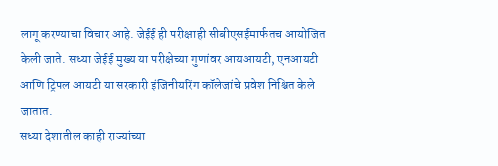लागू करण्याचा विचार आहे. जेईई ही परीक्षाही सीबीएसईमार्फतच आयोजित केली जाते. सध्या जेईई मुख्य या परीक्षेच्या गुणांवर आयआयटी, एनआयटी आणि ट्रिपल आयटी या सरकारी इंजिनीयरिंग कॉलेजांचे प्रवेश निश्चित केले जातात.
सध्या देशातील काही राज्यांच्या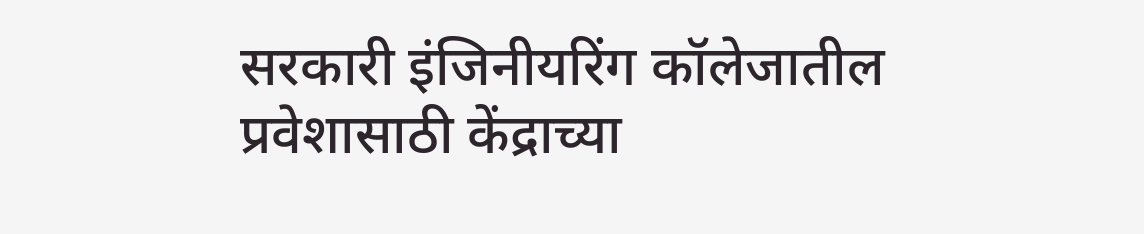सरकारी इंजिनीयरिंग कॉलेजातील प्रवेशासाठी केंद्राच्या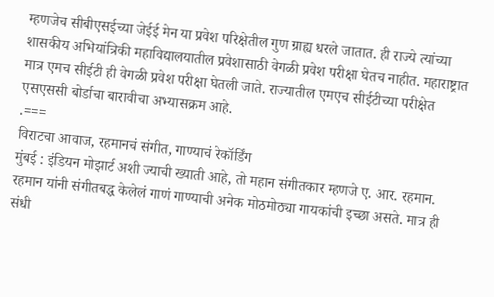म्हणजेच सीबीएसईच्या जेईई मेन या प्रवेश परिक्षेतील गुण ग्राह्य धरले जातात. ही राज्ये त्यांच्या शासकीय अभियांत्रिकी महाविद्यालयातील प्रवेशासाठी वेगळी प्रवेश परीक्षा घेतच नाहीत. महाराष्ट्रात मात्र एमच सीईटी ही वेगळी प्रवेश परीक्षा घेतली जाते. राज्यातील एमएच सीईटीच्या परीक्षेत एसएससी बोर्डाचा बारावीचा अभ्यासक्रम आहे.
.===
विराटचा आवाज, रहमानचं संगीत, गाण्याचं रेकॉर्डिंग
मुंबई : इंडियन मोझार्ट अशी ज्याची ख्याती आहे, तो महान संगीतकार म्हणजे ए. आर. रहमान. रहमान यांनी संगीतबद्ध केलेलं गाणं गाण्याची अनेक मोठमोठ्या गायकांची इच्छा असते. मात्र ही संधी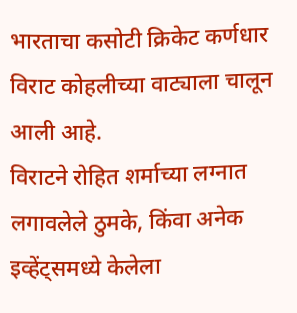भारताचा कसोटी क्रिकेट कर्णधार विराट कोहलीच्या वाट्याला चालून आली आहे.
विराटने रोहित शर्माच्या लग्नात लगावलेले ठुमके, किंवा अनेक इव्हेंट्समध्ये केलेला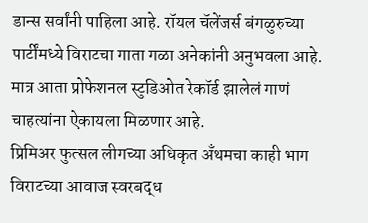डान्स सर्वांनी पाहिला आहे. रॉयल चॅलेंजर्स बंगळुरुच्या पार्टींमध्ये विराटचा गाता गळा अनेकांनी अनुभवला आहे. मात्र आता प्रोफेशनल स्टुडिओत रेकॉर्ड झालेलं गाणं चाहत्यांना ऐकायला मिळणार आहे.
प्रिमिअर फुत्सल लीगच्या अधिकृत अँथमचा काही भाग विराटच्या आवाज स्वरबद्ध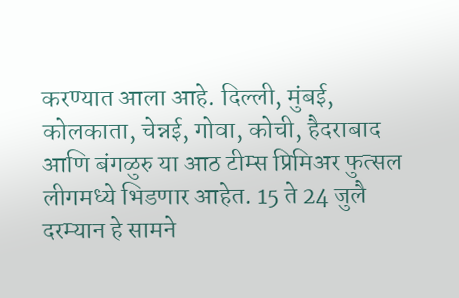करण्यात आला आहे. दिल्ली, मुंबई, कोलकाता, चेन्नई, गोवा, कोची, हैदराबाद आणि बंगळुरु या आठ टीम्स प्रिमिअर फुत्सल लीगमध्ये भिडणार आहेत. 15 ते 24 जुलै दरम्यान हे सामने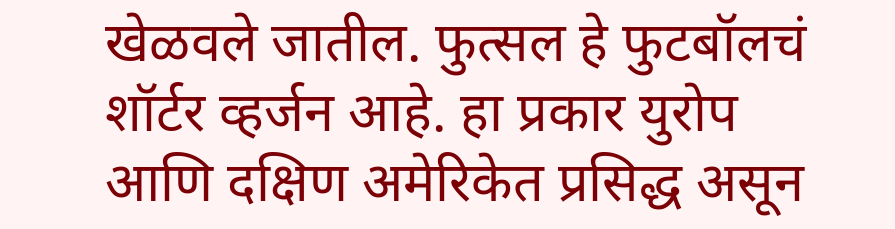खेळवले जातील. फुत्सल हे फुटबॉलचं शॉर्टर व्हर्जन आहे. हा प्रकार युरोप आणि दक्षिण अमेरिकेत प्रसिद्ध असून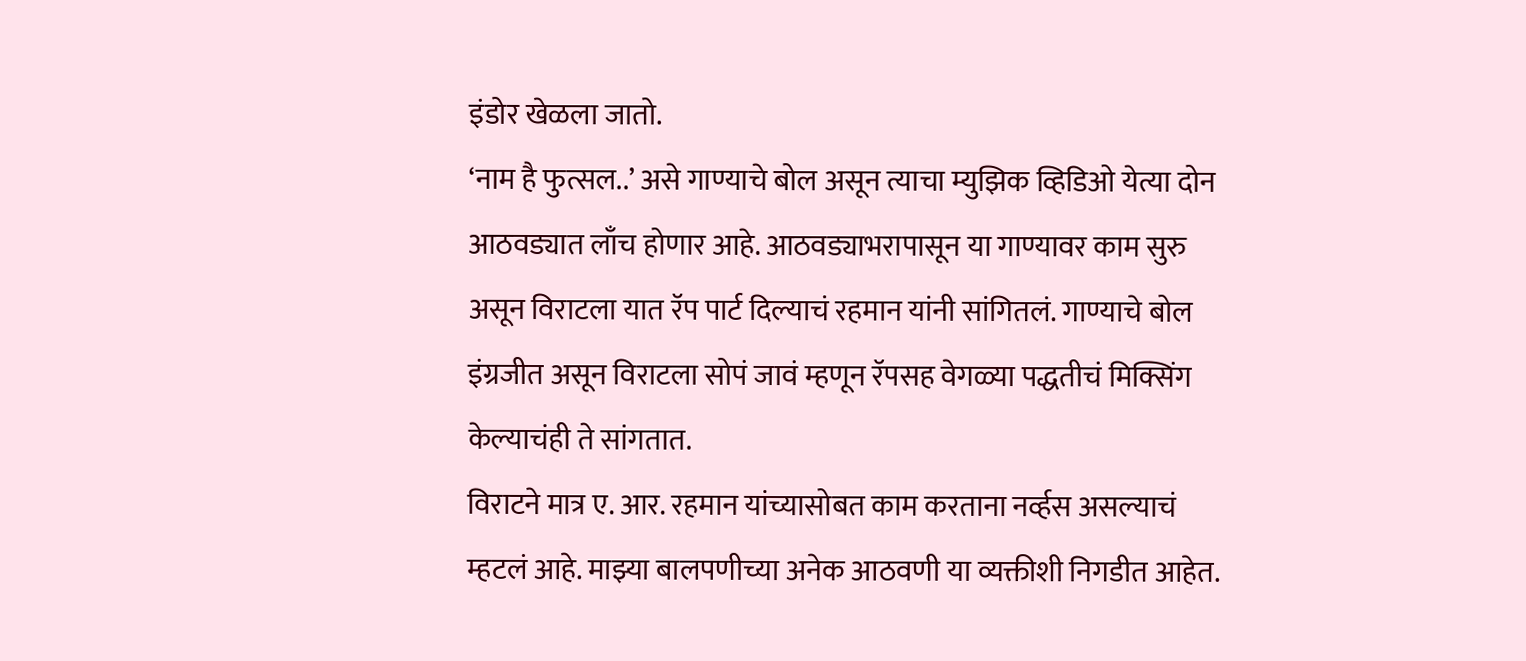इंडोर खेळला जातो.
‘नाम है फुत्सल..’ असे गाण्याचे बोल असून त्याचा म्युझिक व्हिडिओ येत्या दोन आठवड्यात लाँच होणार आहे. आठवड्याभरापासून या गाण्यावर काम सुरु असून विराटला यात रॅप पार्ट दिल्याचं रहमान यांनी सांगितलं. गाण्याचे बोल इंग्रजीत असून विराटला सोपं जावं म्हणून रॅपसह वेगळ्या पद्धतीचं मिक्सिंग केल्याचंही ते सांगतात.
विराटने मात्र ए. आर. रहमान यांच्यासोबत काम करताना नर्व्हस असल्याचं म्हटलं आहे. माझ्या बालपणीच्या अनेक आठवणी या व्यक्तीशी निगडीत आहेत.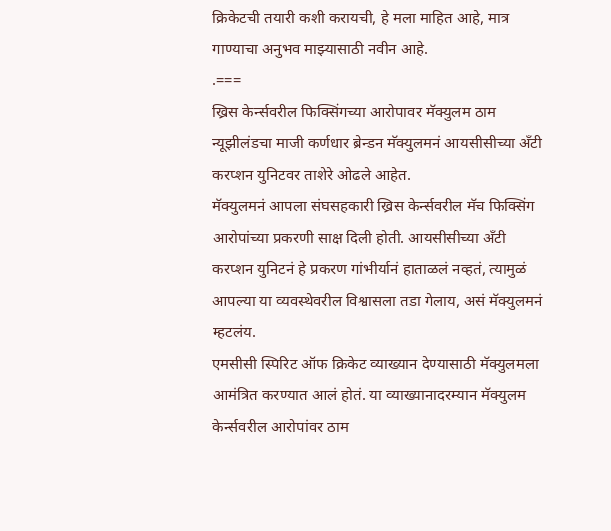क्रिकेटची तयारी कशी करायची, हे मला माहित आहे, मात्र गाण्याचा अनुभव माझ्यासाठी नवीन आहे.
.===
ख्रिस केर्न्सवरील फिक्सिंगच्या आरोपावर मॅक्युलम ठाम
न्यूझीलंडचा माजी कर्णधार ब्रेन्डन मॅक्युलमनं आयसीसीच्या अँटी करप्शन युनिटवर ताशेरे ओढले आहेत.
मॅक्युलमनं आपला संघसहकारी ख्रिस केर्न्सवरील मॅच फिक्सिंग आरोपांच्या प्रकरणी साक्ष दिली होती. आयसीसीच्या अँटी करप्शन युनिटनं हे प्रकरण गांभीर्यानं हाताळलं नव्हतं, त्यामुळं आपल्या या व्यवस्थेवरील विश्वासला तडा गेलाय, असं मॅक्युलमनं म्हटलंय.
एमसीसी स्पिरिट ऑफ क्रिकेट व्याख्यान देण्यासाठी मॅक्युलमला आमंत्रित करण्यात आलं होतं. या व्याख्यानादरम्यान मॅक्युलम केर्न्सवरील आरोपांवर ठाम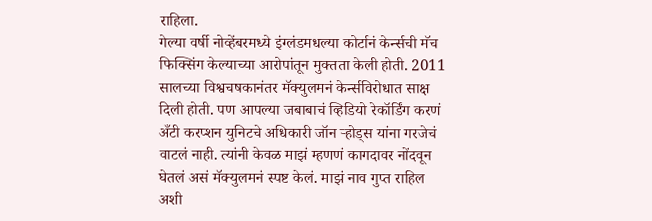राहिला.
गेल्या वर्षी नोव्हेंबरमध्ये इंग्लंडमधल्या कोर्टानं केर्न्सची मॅच फिक्सिंग केल्याच्या आरोपांतून मुक्तता केली होती. 2011 सालच्या विश्वचषकानंतर मॅक्युलमनं केर्न्सविरोधात साक्ष दिली होती. पण आपल्या जबाबाचं व्हिडियो रेकॉर्डिंग करणं अँटी करप्शन युनिटचे अधिकारी जॉन ऱ्होड्स यांना गरजेचं वाटलं नाही. त्यांनी केवळ माझं म्हणणं कागदावर नोंदवून घेतलं असं मॅक्युलमनं स्पष्ट केलं. माझं नाव गुप्त राहिल अशी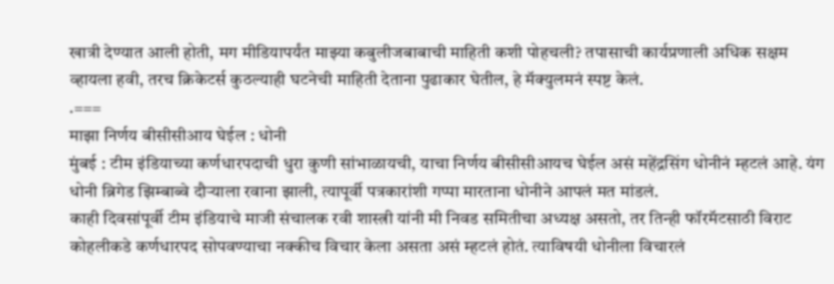खात्री देण्यात आली होती, मग मीडियापर्यंत माझ्या कबुलीजबाबाची माहिती कशी पोहचली? तपासाची कार्यप्रणाली अधिक सक्षम व्हायला हवी, तरच क्रिकेटर्स कुठल्याही घटनेची माहिती देताना पुढाकार घेतील, हे मॅक्युलमनं स्पष्ट केलं.
.===
माझा निर्णय बीसीसीआय घेईल : धोनी
मुंबई : टीम इंडियाच्या कर्णधारपदाची धुरा कुणी सांभाळायची, याचा निर्णय बीसीसीआयच घेईल असं महेंद्रसिंग धोनीनं म्हटलं आहे. यंग धोनी ब्रिगेड झिम्बाब्वे दौऱ्याला रवाना झाली, त्यापूर्वी पत्रकारांशी गप्पा मारताना धोनीने आपलं मत मांडलं.
काही दिवसांपूर्वी टीम इंडियाचे माजी संचालक रवी शास्त्री यांनी मी निवड समितीचा अध्यक्ष असतो, तर तिन्ही फॉरमॅटसाठी विराट कोहलीकडे कर्णधारपद सोपवण्याचा नक्कीच विचार केला असता असं म्हटलं होतं. त्याविषयी धोनीला विचारलं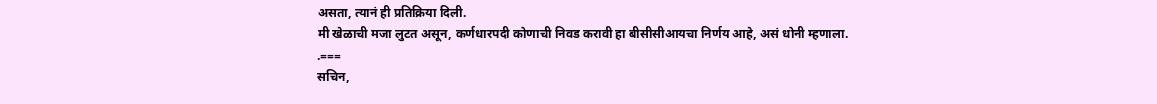असता, त्यानं ही प्रतिक्रिया दिली.
मी खेळाची मजा लुटत असून, कर्णधारपदी कोणाची निवड करावी हा बीसीसीआयचा निर्णय आहे, असं धोनी म्हणाला.
.===
सचिन,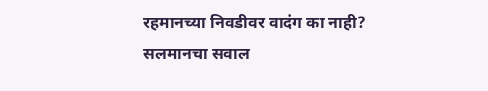रहमानच्या निवडीवर वादंग का नाही? सलमानचा सवाल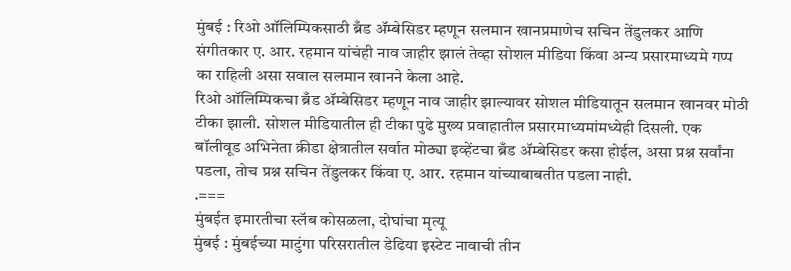मुंबई : रिओ ऑलिम्पिकसाठी ब्रँड ॲम्बेसिडर म्हणून सलमान खानप्रमाणेच सचिन तेंडुलकर आणि संगीतकार ए. आर. रहमान यांचंही नाव जाहीर झालं तेव्हा सोशल मीडिया किंवा अन्य प्रसारमाध्यमे गप्प का राहिली असा सवाल सलमान खानने केला आहे.
रिओ ऑलिम्पिकचा ब्रँड ॲम्बेसिडर म्हणून नाव जाहीर झाल्यावर सोशल मीडियातून सलमान खानवर मोठी टीका झाली. सोशल मीडियातील ही टीका पुढे मुख्य प्रवाहातील प्रसारमाध्यमांमध्येही दिसली. एक बॉलीवूड अभिनेता क्रीडा क्षेत्रातील सर्वात मोठ्या इव्हेंटचा ब्रँड ॲम्बेसिडर कसा होईल, असा प्रश्न सर्वांना पडला, तोच प्रश्न सचिन तेंडुलकर किंवा ए. आर. रहमान यांच्याबाबतीत पडला नाही.
.===
मुंबईत इमारतीचा स्लॅब कोसळला, दोघांचा मृत्यू
मुंबई : मुंबईच्या माटुंगा परिसरातील डेढिया इस्टेट नावाची तीन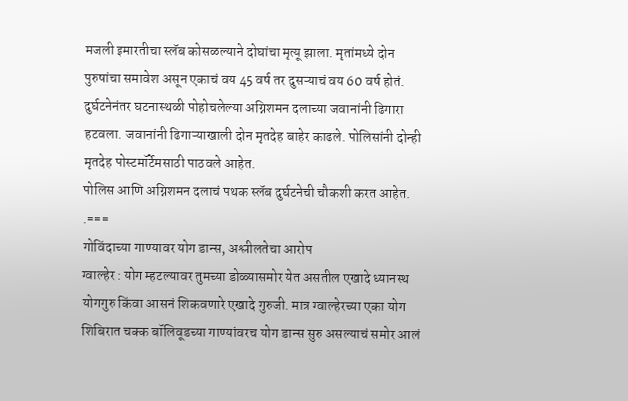मजली इमारतीचा स्लॅब कोसळल्याने दोघांचा मृत्यू झाला. मृतांमध्ये दोन पुरुषांचा समावेश असून एकाचं वय 45 वर्ष तर दुसऱ्याचं वय 60 वर्ष होतं.
दुर्घटनेनंतर घटनास्थळी पोहोचलेल्या अग्निशमन दलाच्या जवानांनी ढिगारा हटवला. जवानांनी ढिगाऱ्याखाली दोन मृतदेह बाहेर काढले. पोलिसांनी दोन्ही मृतदेह पोस्टमॉर्टेमसाठी पाठवले आहेत.
पोलिस आणि अग्निशमन दलाचं पथक स्लॅब दुर्घटनेची चौकशी करत आहेत.
.===
गोविंदाच्या गाण्यावर योग डान्स, अश्लीलतेचा आरोप
ग्वाल्हेर : योग म्हटल्यावर तुमच्या डोळ्यासमोर येत असतील एखादे ध्यानस्थ योगगुरु किंवा आसनं शिकवणारे एखादे गुरुजी. मात्र ग्वाल्हेरच्या एका योग शिबिरात चक्क बॉलिवूडच्या गाण्यांवरच योग डान्स सुरु असल्याचं समोर आलं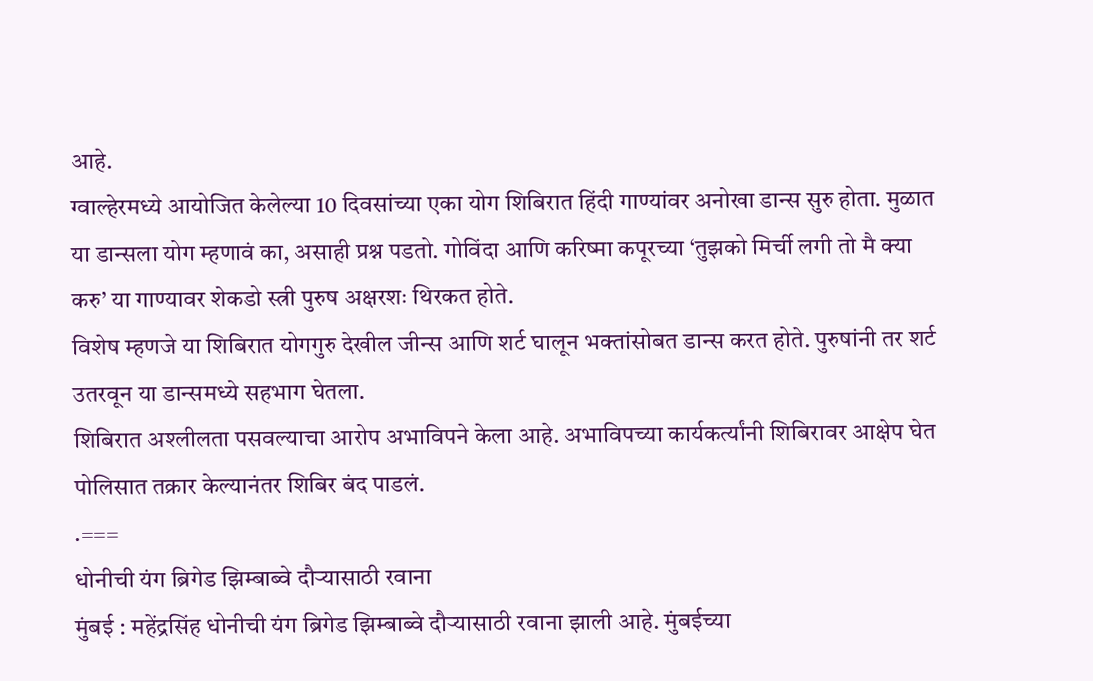आहे.
ग्वाल्हेरमध्ये आयोजित केलेल्या 10 दिवसांच्या एका योग शिबिरात हिंदी गाण्यांवर अनोखा डान्स सुरु होता. मुळात या डान्सला योग म्हणावं का, असाही प्रश्न पडतो. गोविंदा आणि करिष्मा कपूरच्या ‘तुझको मिर्ची लगी तो मै क्या करु’ या गाण्यावर शेकडो स्त्री पुरुष अक्षरशः थिरकत होते.
विशेष म्हणजे या शिबिरात योगगुरु देखील जीन्स आणि शर्ट घालून भक्तांसोबत डान्स करत होते. पुरुषांनी तर शर्ट उतरवून या डान्समध्ये सहभाग घेतला.
शिबिरात अश्लीलता पसवल्याचा आरोप अभाविपने केला आहे. अभाविपच्या कार्यकर्त्यांनी शिबिरावर आक्षेप घेत पोलिसात तक्रार केल्यानंतर शिबिर बंद पाडलं.
.===
धोनीची यंग ब्रिगेड झिम्बाब्वे दौऱ्यासाठी रवाना
मुंबई : महेंद्रसिंह धोनीची यंग ब्रिगेड झिम्बाब्वे दौऱ्यासाठी रवाना झाली आहे. मुंबईच्या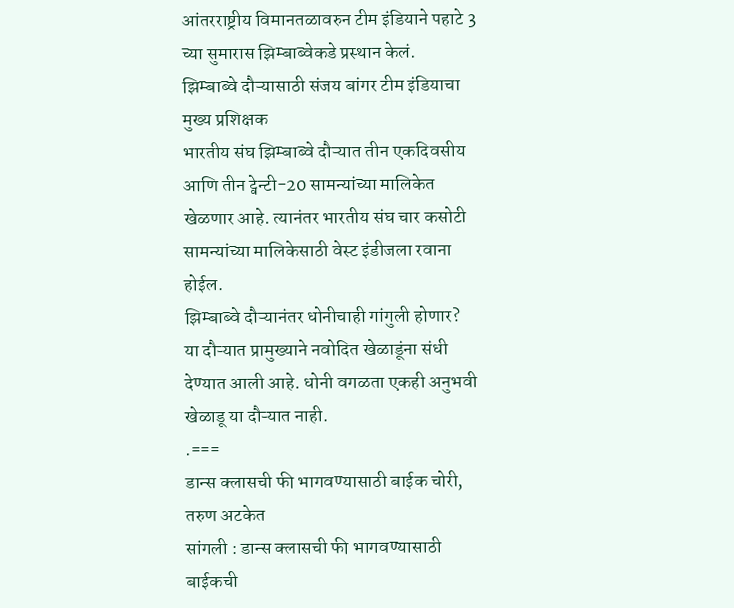आंतरराष्ट्रीय विमानतळावरुन टीम इंडियाने पहाटे 3 च्या सुमारास झिम्बाब्वेकडे प्रस्थान केलं.
झिम्बाब्वे दौऱ्यासाठी संजय बांगर टीम इंडियाचा मुख्य प्रशिक्षक
भारतीय संघ झिम्बाब्वे दौऱ्यात तीन एकदिवसीय आणि तीन ट्वेन्टी-20 सामन्यांच्या मालिकेत खेळणार आहे. त्यानंतर भारतीय संघ चार कसोटी सामन्यांच्या मालिकेसाठी वेस्ट इंडीजला रवाना होईल.
झिम्बाब्वे दौऱ्यानंतर धोनीचाही गांगुली होणार?
या दौऱ्यात प्रामुख्याने नवोदित खेळाडूंना संधी देण्यात आली आहे. धोनी वगळता एकही अनुभवी खेळाडू या दौऱ्यात नाही.
.===
डान्स क्लासची फी भागवण्यासाठी बाईक चोरी, तरुण अटकेत
सांगली : डान्स क्लासची फी भागवण्यासाठी बाईकची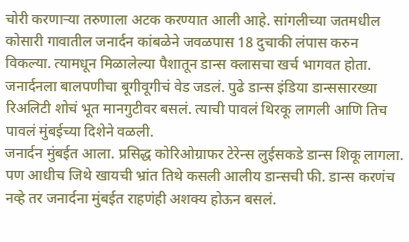चोरी करणाऱ्या तरुणाला अटक करण्यात आली आहे. सांगलीच्या जतमधील कोसारी गावातील जनार्दन कांबळेने जवळपास 18 दुचाकी लंपास करुन विकल्या. त्यामधून मिळालेल्या पैशातून डान्स क्लासचा खर्च भागवत होता.
जनार्दनला बालपणीचा बूगीवूगीचं वेड जडलं. पुढे डान्स इंडिया डान्ससारख्या रिअलिटी शोचं भूत मानगुटीवर बसलं. त्याची पावलं थिरकू लागली आणि तिच पावलं मुंबईच्या दिशेने वळली.
जनार्दन मुंबईत आला. प्रसिद्ध कोरिओग्राफर टेरेन्स लुईसकडे डान्स शिकू लागला. पण आधीच जिथे खायची भ्रांत तिथे कसली आलीय डान्सची फी. डान्स करणंच नव्हे तर जनार्दना मुंबईत राहणंही अशक्य होऊन बसलं.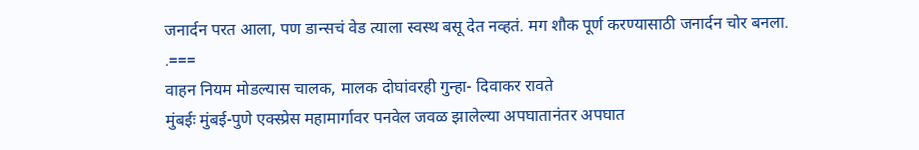जनार्दन परत आला, पण डान्सचं वेड त्याला स्वस्थ बसू देत नव्हतं. मग शौक पूर्ण करण्यासाठी जनार्दन चोर बनला.
.===
वाहन नियम मोडल्यास चालक, मालक दोघांवरही गुन्हा- दिवाकर रावते
मुंबईः मुंबई-पुणे एक्स्प्रेस महामार्गावर पनवेल जवळ झालेल्या अपघातानंतर अपघात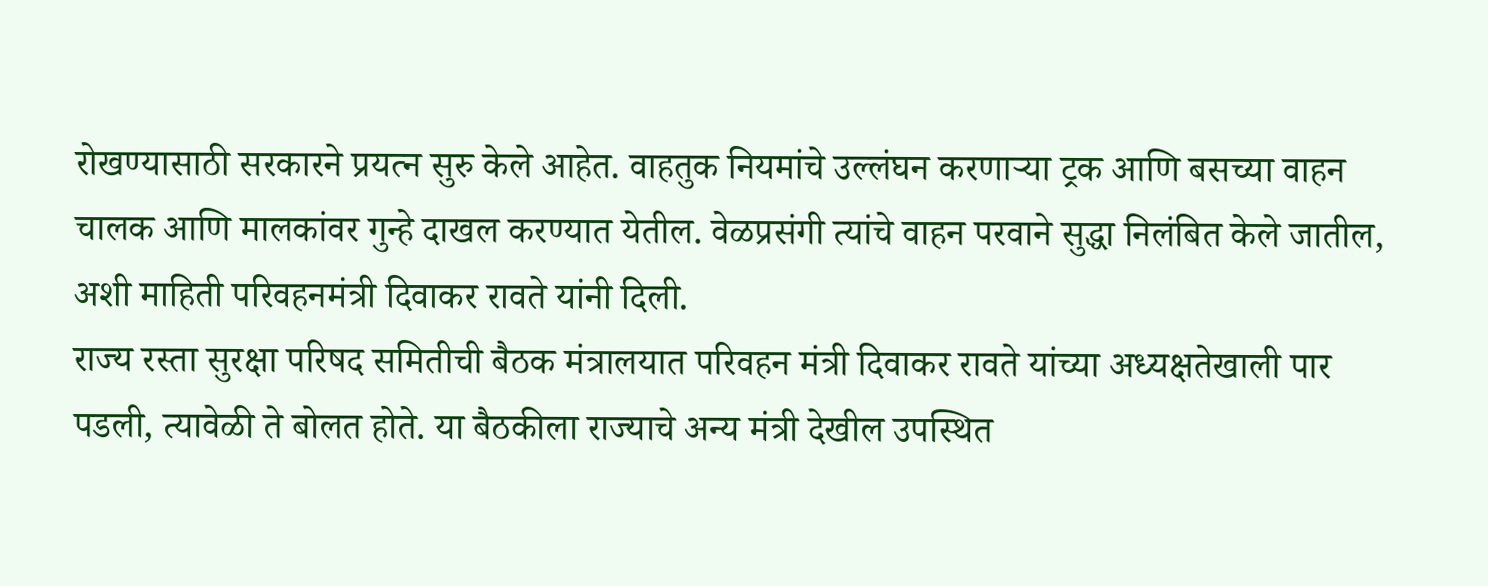रोखण्यासाठी सरकारने प्रयत्न सुरु केले आहेत. वाहतुक नियमांचे उल्लंघन करणाऱ्या ट्रक आणि बसच्या वाहन चालक आणि मालकांवर गुन्हे दाखल करण्यात येतील. वेळप्रसंगी त्यांचे वाहन परवाने सुद्धा निलंबित केले जातील, अशी माहिती परिवहनमंत्री दिवाकर रावते यांनी दिली.
राज्य रस्ता सुरक्षा परिषद समितीची बैठक मंत्रालयात परिवहन मंत्री दिवाकर रावते यांच्या अध्यक्षतेखाली पार पडली, त्यावेळी ते बोलत होते. या बैठकीला राज्याचे अन्य मंत्री देखील उपस्थित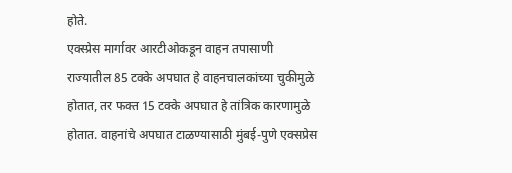होते.
एक्स्प्रेस मार्गावर आरटीओकडून वाहन तपासाणी
राज्यातील 85 टक्के अपघात हे वाहनचालकांच्या चुकीमुळे होतात, तर फक्त 15 टक्के अपघात हे तांत्रिक कारणामुळे होतात. वाहनांचे अपघात टाळण्यासाठी मुंबई-पुणे एक्सप्रेस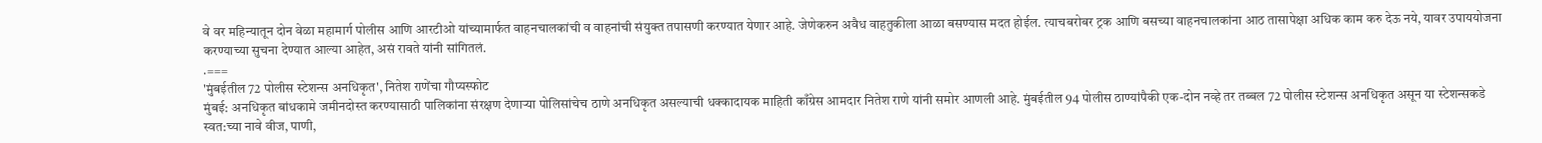वे वर महिन्यातून दोन वेळा महामार्ग पोलीस आणि आरटीओ यांच्यामार्फत वाहनचालकांची व वाहनांची संयुक्त तपासणी करण्यात येणार आहे. जेणेकरुन अवैध वाहतुकीला आळा बसण्यास मदत होईल. त्याचबरोबर ट्रक आणि बसच्या वाहनचालकांना आठ तासापेक्षा अधिक काम करु देऊ नये, यावर उपाययोजना करण्याच्या सुचना देण्यात आल्या आहेत, असं रावते यांनी सांगितलं.
.===
'मुंबईतील 72 पोलीस स्टेशन्स अनधिकृत', नितेश राणेंचा गौप्यस्फोट
मुंबई: अनधिकृत बांधकामे जमीनदोस्त करण्यासाठी पालिकांना संरक्षण देणाऱ्या पोलिसांचेच ठाणे अनधिकृत असल्याची धक्कादायक माहिती काँग्रेस आमदार नितेश राणे यांनी समोर आणली आहे. मुंबईतील 94 पोलीस ठाण्यांपैकी एक-दोन नव्हे तर तब्बल 72 पोलीस स्टेशन्स अनधिकृत असून या स्टेशन्सकडे स्वत:च्या नावे वीज, पाणी,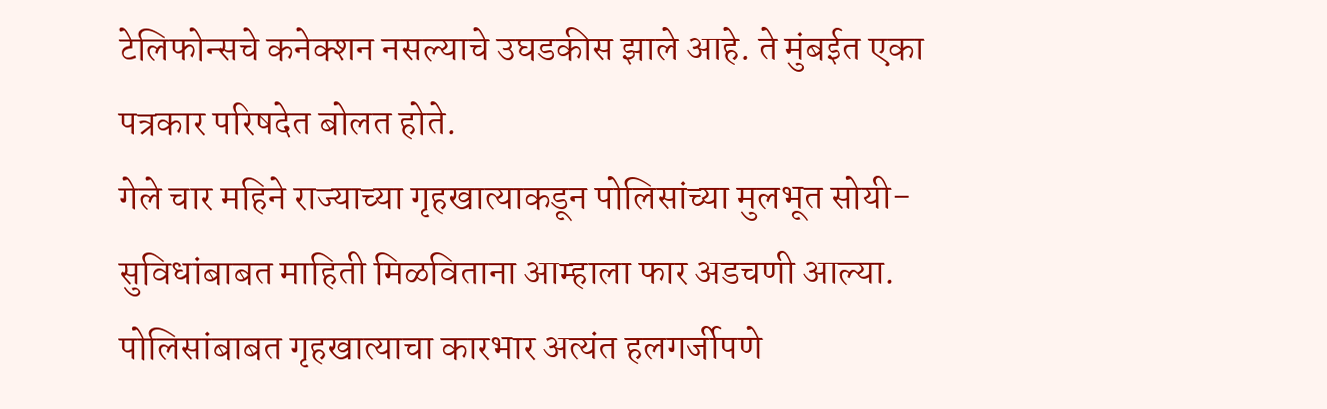टेलिफोन्सचे कनेक्शन नसल्याचे उघडकीस झाले आहे. ते मुंबईत एका पत्रकार परिषदेत बोलत होते.
गेले चार महिने राज्याच्या गृहखात्याकडून पोलिसांच्या मुलभूत सोयी-सुविधांबाबत माहिती मिळविताना आम्हाला फार अडचणी आल्या. पोलिसांबाबत गृहखात्याचा कारभार अत्यंत हलगर्जीपणे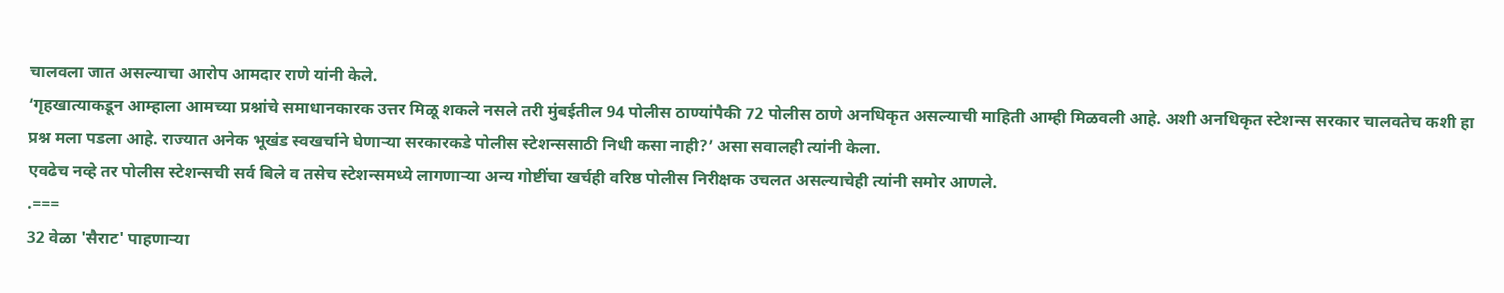चालवला जात असल्याचा आरोप आमदार राणे यांनी केले.
‘गृहखात्याकडून आम्हाला आमच्या प्रश्नांचे समाधानकारक उत्तर मिळू शकले नसले तरी मुंबईतील 94 पोलीस ठाण्यांपैकी 72 पोलीस ठाणे अनधिकृत असल्याची माहिती आम्ही मिळवली आहे. अशी अनधिकृत स्टेशन्स सरकार चालवतेच कशी हा प्रश्न मला पडला आहे. राज्यात अनेक भूखंड स्वखर्चाने घेणाऱ्या सरकारकडे पोलीस स्टेशन्ससाठी निधी कसा नाही?’ असा सवालही त्यांनी केला.
एवढेच नव्हे तर पोलीस स्टेशन्सची सर्व बिले व तसेच स्टेशन्समध्ये लागणाऱ्या अन्य गोष्टींचा खर्चही वरिष्ठ पोलीस निरीक्षक उचलत असल्याचेही त्यांनी समोर आणले.
.===
32 वेळा 'सैराट' पाहणाऱ्या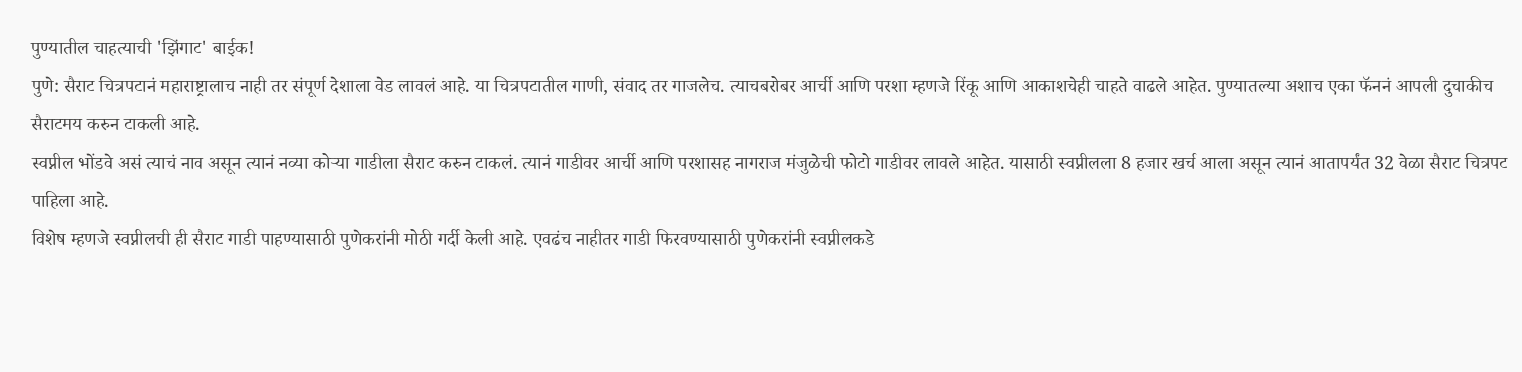पुण्यातील चाहत्याची 'झिंगाट' बाईक!
पुणे: सैराट चित्रपटानं महाराष्ट्रालाच नाही तर संपूर्ण देशाला वेड लावलं आहे. या चित्रपटातील गाणी, संवाद तर गाजलेच. त्याचबरोबर आर्ची आणि परशा म्हणजे रिंकू आणि आकाशचेही चाहते वाढले आहेत. पुण्यातल्या अशाच एका फॅननं आपली दुचाकीच सैराटमय करुन टाकली आहे.
स्वप्नील भोंडवे असं त्याचं नाव असून त्यानं नव्या कोऱ्या गाडीला सैराट करुन टाकलं. त्यानं गाडीवर आर्ची आणि परशासह नागराज मंजुळेची फोटो गाडीवर लावले आहेत. यासाठी स्वप्नीलला 8 हजार खर्च आला असून त्यानं आतापर्यंत 32 वेळा सैराट चित्रपट पाहिला आहे.
विशेष म्हणजे स्वप्नीलची ही सैराट गाडी पाहण्यासाठी पुणेकरांनी मोठी गर्दी केली आहे. एवढंच नाहीतर गाडी फिरवण्यासाठी पुणेकरांनी स्वप्नीलकडे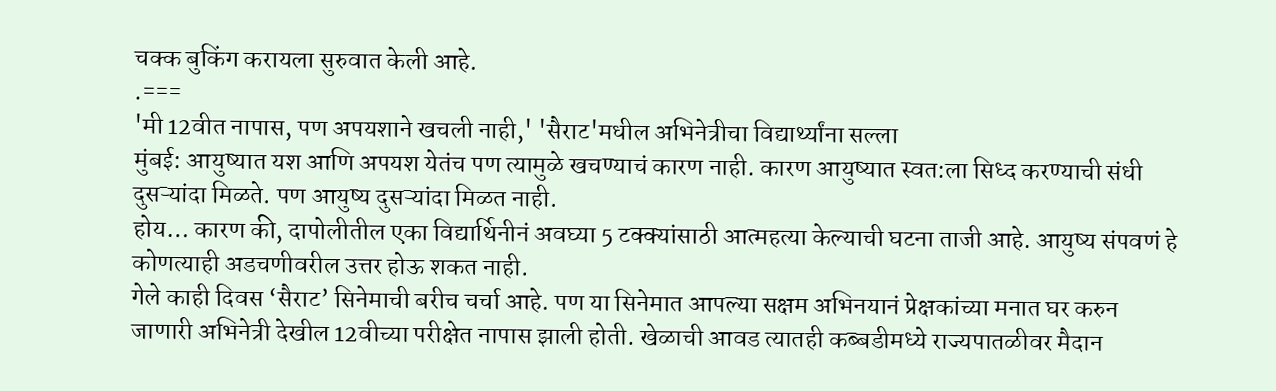चक्क बुकिंग करायला सुरुवात केली आहे.
.===
'मी 12वीत नापास, पण अपयशाने खचली नाही,' 'सैराट'मधील अभिनेत्रीचा विद्यार्थ्यांना सल्ला
मुंबई: आयुष्यात यश आणि अपयश येतंच पण त्यामुळे खचण्याचं कारण नाही. कारण आयुष्यात स्वत:ला सिध्द करण्याची संधी दुसऱ्यांदा मिळते. पण आयुष्य दुसऱ्यांदा मिळत नाही.
होय… कारण की, दापोलीतील एका विद्यार्थिनीनं अवघ्या 5 टक्क्यांसाठी आत्महत्या केल्याची घटना ताजी आहे. आयुष्य संपवणं हे कोणत्याही अडचणीवरील उत्तर होऊ शकत नाही.
गेले काही दिवस ‘सैराट’ सिनेमाची बरीच चर्चा आहे. पण या सिनेमात आपल्या सक्षम अभिनयानं प्रेक्षकांच्या मनात घर करुन जाणारी अभिनेत्री देखील 12वीच्या परीक्षेत नापास झाली होती. खेळाची आवड त्यातही कब्बडीमध्ये राज्यपातळीवर मैदान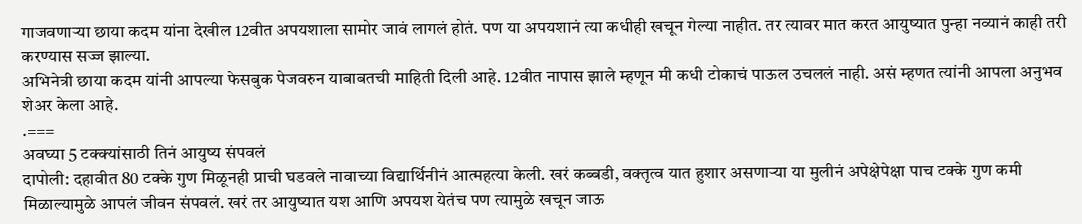गाजवणाऱ्या छाया कदम यांना देखील 12वीत अपयशाला सामोर जावं लागलं होतं. पण या अपयशानं त्या कधीही खचून गेल्या नाहीत. तर त्यावर मात करत आयुष्यात पुन्हा नव्यानं काही तरी करण्यास सज्ज झाल्या.
अभिनेत्री छाया कदम यांनी आपल्या फेसबुक पेजवरुन याबाबतची माहिती दिली आहे. 12वीत नापास झाले म्हणून मी कधी टोकाचं पाऊल उचललं नाही. असं म्हणत त्यांनी आपला अनुभव शेअर केला आहे.
.===
अवघ्या 5 टक्क्यांसाठी तिनं आयुष्य संपवलं
दापोली: दहावीत 80 टक्के गुण मिळूनही प्राची घडवले नावाच्या विद्यार्थिनीनं आत्महत्या केली. खरं कब्बडी, वक्तृत्व यात हुशार असणाऱ्या या मुलीनं अपेक्षेपेक्षा पाच टक्के गुण कमी मिळाल्यामुळे आपलं जीवन संपवलं. खरं तर आयुष्यात यश आणि अपयश येतंच पण त्यामुळे खचून जाऊ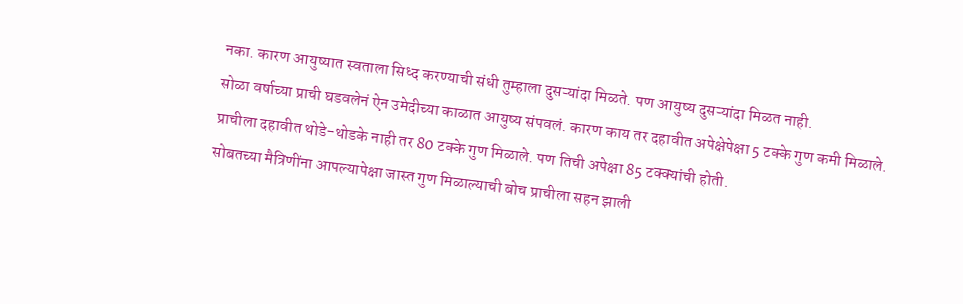नका. कारण आयुष्यात स्वताला सिध्द करण्याची संधी तुम्हाला दुसऱ्यांदा मिळते. पण आयुष्य दुसऱ्यांदा मिळत नाही.
सोळा वर्षाच्या प्राची घडवलेनं ऐन उमेदीच्या काळात आयुष्य संपवलं. कारण काय तर दहावीत अपेक्षेपेक्षा 5 टक्के गुण कमी मिळाले. प्राचीला दहावीत थोडे-थोडके नाही तर 80 टक्के गुण मिळाले. पण तिची अपेक्षा 85 टक्क्यांची होती.
सोबतच्या मैत्रिणींना आपल्यापेक्षा जास्त गुण मिळाल्याची बोच प्राचीला सहन झाली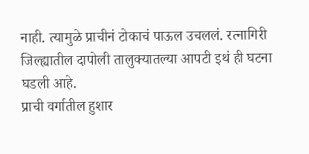नाही. त्यामुळे प्राचीनं टोकाचं पाऊल उचललं. रत्नागिरी जिल्ह्यातील दापोली तालुक्यातल्या आपटी इथं ही घटना घडली आहे.
प्राची वर्गातील हुशार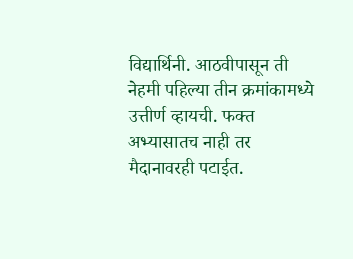विद्यार्थिनी. आठवीपासून ती नेहमी पहिल्या तीन क्रमांकामध्ये उत्तीर्ण व्हायची. फक्त अभ्यासातच नाही तर मैदानावरही पटाईत.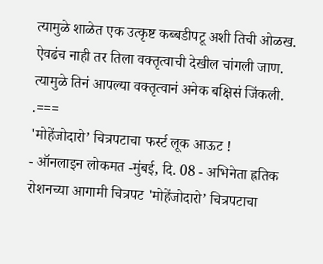त्यामुळे शाळेत एक उत्कृष्ट कब्बडीपटू अशी तिची ओळख. ऐवढंच नाही तर तिला वक्तृत्वाची देखील चांगली जाण. त्यामुळे तिनं आपल्या वक्तृत्वानं अनेक बक्षिसं जिंकली.
.===
'मोहेंजोदारो’ चित्रपटाचा फर्स्ट लूक आऊट !
- ऑनलाइन लोकमत -मुंबई, दि. 08 - अभिनेता ह्रतिक रोशनच्या आगामी चित्रपट 'मोहेंजोदारो’ चित्रपटाचा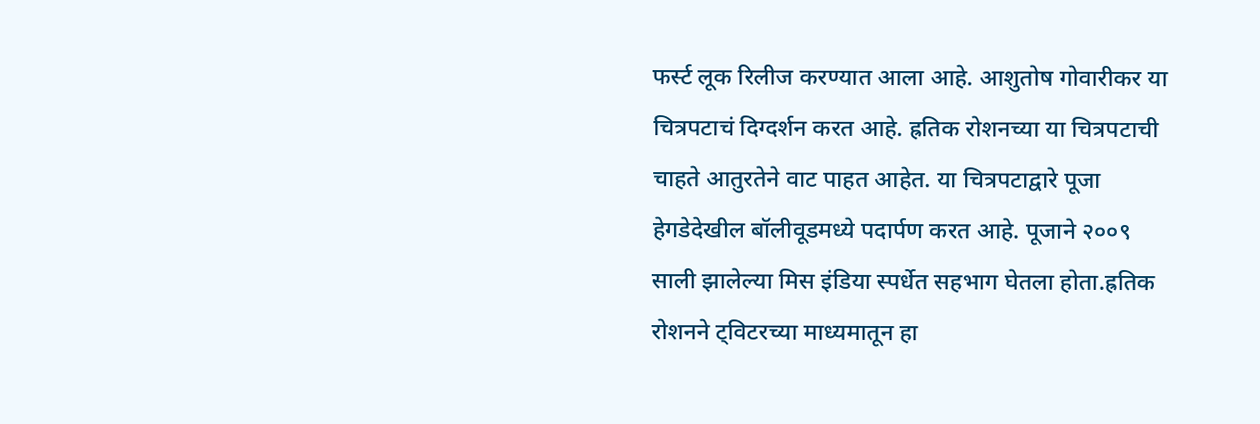फर्स्ट लूक रिलीज करण्यात आला आहे. आशुतोष गोवारीकर या चित्रपटाचं दिग्दर्शन करत आहे. ह्रतिक रोशनच्या या चित्रपटाची चाहते आतुरतेने वाट पाहत आहेत. या चित्रपटाद्वारे पूजा हेगडेदेखील बॉलीवूडमध्ये पदार्पण करत आहे. पूजाने २००९ साली झालेल्या मिस इंडिया स्पर्धेत सहभाग घेतला होता.ह्रतिक रोशनने ट्विटरच्या माध्यमातून हा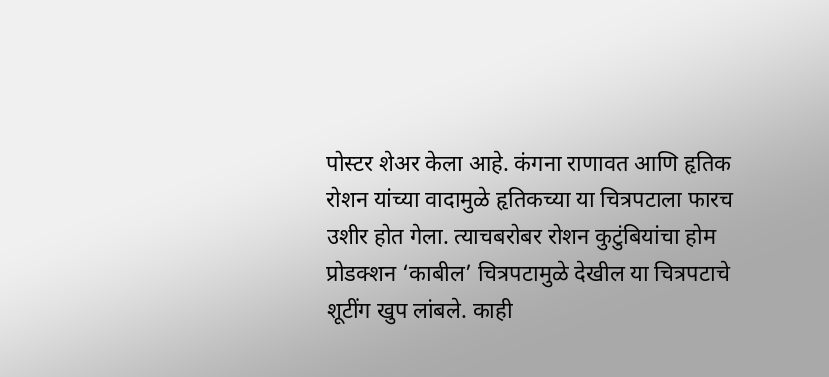पोस्टर शेअर केला आहे. कंगना राणावत आणि हृतिक रोशन यांच्या वादामुळे हृतिकच्या या चित्रपटाला फारच उशीर होत गेला. त्याचबरोबर रोशन कुटुंबियांचा होम प्रोडक्शन ‘काबील’ चित्रपटामुळे देखील या चित्रपटाचे शूटींग खुप लांबले. काही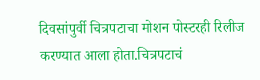दिवसांपुर्वी चित्रपटाचा मोशन पोस्टरही रिलीज करण्यात आला होता.चित्रपटाचं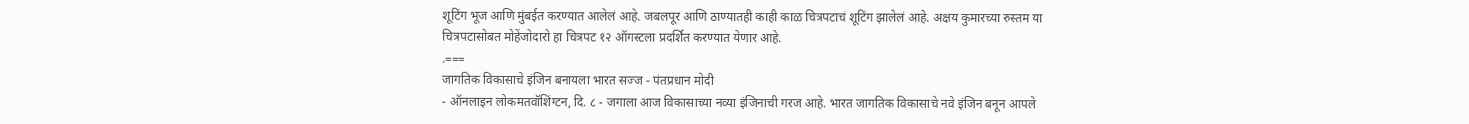शूटिंग भूज आणि मुंबईत करण्यात आलेलं आहे. जबलपूर आणि ठाण्यातही काही काळ चित्रपटाचं शूटिंग झालेलं आहे. अक्षय कुमारच्या रुस्तम या चित्रपटासोबत मोहेंजोदारो हा चित्रपट १२ ऑगस्टला प्रदर्शित करण्यात येणार आहे.
.===
जागतिक विकासाचे इंजिन बनायला भारत सज्ज - पंतप्रधान मोदी
- ऑनलाइन लोकमतवॉशिंग्टन, दि. ८ - जगाला आज विकासाच्या नव्या इंजिनाची गरज आहे. भारत जागतिक विकासाचे नवे इंजिन बनून आपले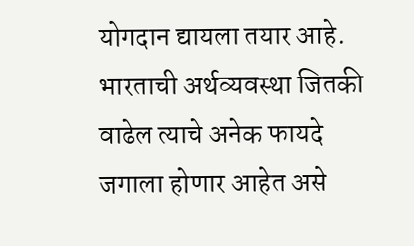योगदान द्यायला तयार आहे. भारताची अर्थव्यवस्था जितकी वाढेल त्याचे अनेक फायदे जगाला होणार आहेत असे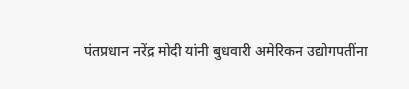पंतप्रधान नरेंद्र मोदी यांनी बुधवारी अमेरिकन उद्योगपतींना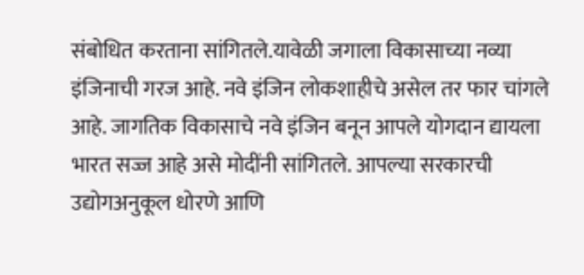संबोधित करताना सांगितले.यावेळी जगाला विकासाच्या नव्या इंजिनाची गरज आहे. नवे इंजिन लोकशाहीचे असेल तर फार चांगले आहे. जागतिक विकासाचे नवे इंजिन बनून आपले योगदान द्यायला भारत सज्ज आहे असे मोदींनी सांगितले. आपल्या सरकारची उद्योगअनुकूल धोरणे आणि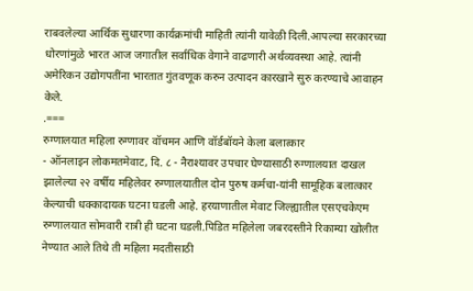राबवलेल्या आर्थिक सुधारणा कार्यक्रमांची माहिती त्यांनी यावेळी दिली.आपल्या सरकारच्या धोरणांमुळे भारत आज जगातील सर्वाधिक वेगाने वाढणारी अर्थव्यवस्था आहे. त्यांनी अमेरिकन उद्योगपतींना भारतात गुंतवणूक करुन उत्पादन कारखाने सुरु करण्याचे आवाहन केले.
.===
रुग्णालयात महिला रुग्णावर वॉचमन आणि वॉर्डबॉयने केला बलात्कार
- ऑनलाइन लोकमतमेवाट, दि. ८ - नैराश्यावर उपचार घेण्यासाठी रुग्णालयात दाखल झालेल्या २२ वर्षीय महिलेवर रुग्णालयातील दोन पुरुष कर्मचा-यांनी सामूहिक बलात्कार केल्याची धक्कादायक घटना घडली आहे. हरयाणातील मेवाट जिल्ह्यातील एसएचकेएम रुग्णालयात सोमवारी रात्री ही घटना घडली.पिडित महिलेला जबरदस्तीने रिकाम्या खोलीत नेण्यात आले तिथे ती महिला मदतीसाठी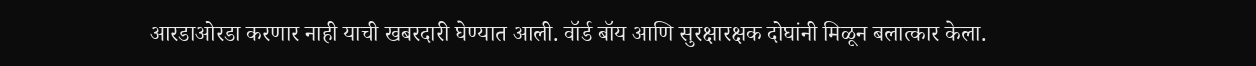आरडाओरडा करणार नाही याची खबरदारी घेण्यात आली. वॉर्ड बॉय आणि सुरक्षारक्षक दोघांनी मिळून बलात्कार केला.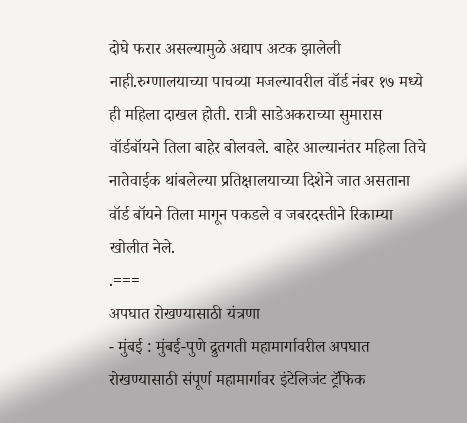दोघे फरार असल्यामुळे अद्याप अटक झालेली नाही.रुग्णालयाच्या पाचव्या मजल्यावरील वॉर्ड नंबर १७ मध्ये ही महिला दाखल होती. रात्री साडेअकराच्या सुमारास वॉर्डबॉयने तिला बाहेर बोलवले. बाहेर आल्यानंतर महिला तिचे नातेवाईक थांबलेल्या प्रतिक्षालयाच्या दिशेने जात असताना वॉर्ड बॉयने तिला मागून पकडले व जबरदस्तीने रिकाम्या खोलीत नेले.
.===
अपघात रोखण्यासाठी यंत्रणा
- मुंबई : मुंबई-पुणे द्रुतगती महामार्गावरील अपघात रोखण्यासाठी संपूर्ण महामार्गावर इंटेलिजंट ट्रॅफिक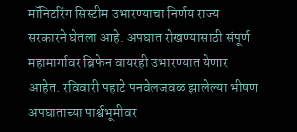मॉनिटरिंग सिस्टीम उभारण्याचा निर्णय राज्य सरकारने घेतला आहे. अपघात रोखण्यासाठी संपूर्ण महामार्गावर ब्रिफेन वायरही उभारण्यात येणार आहेत. रविवारी पहाटे पनवेलजवळ झालेल्या भीषण अपघाताच्या पार्श्वभूमीवर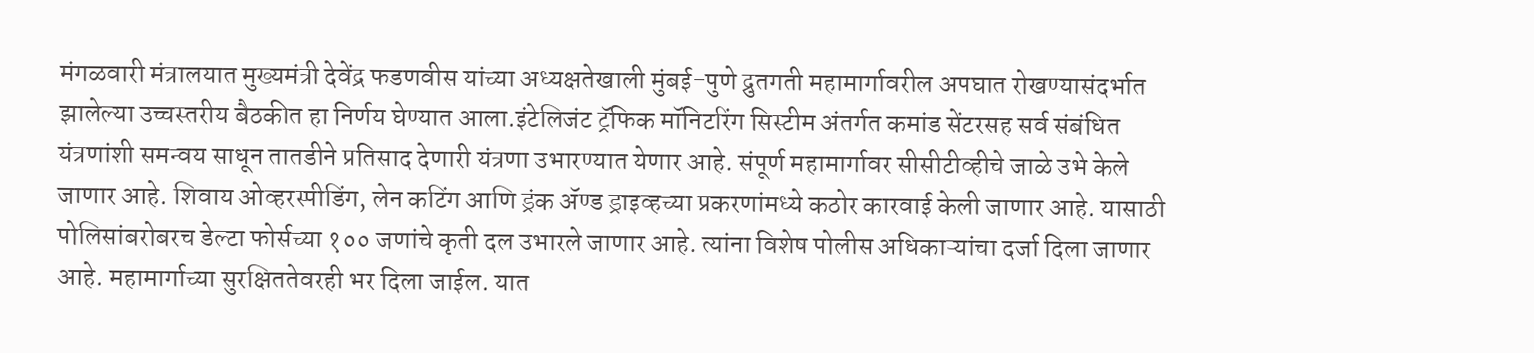मंगळवारी मंत्रालयात मुख्यमंत्री देवेंद्र फडणवीस यांच्या अध्यक्षतेखाली मुंबई-पुणे द्रुतगती महामार्गावरील अपघात रोखण्यासंदर्भात झालेल्या उच्चस्तरीय बैठकीत हा निर्णय घेण्यात आला.इंटेलिजंट ट्रॅफिक मॉनिटरिंग सिस्टीम अंतर्गत कमांड सेंटरसह सर्व संबंधित यंत्रणांशी समन्वय साधून तातडीने प्रतिसाद देणारी यंत्रणा उभारण्यात येणार आहे. संपूर्ण महामार्गावर सीसीटीव्हीचे जाळे उभे केले जाणार आहे. शिवाय ओव्हरस्पीडिंग, लेन कटिंग आणि ड्रंक ॲण्ड ड्राइव्हच्या प्रकरणांमध्ये कठोर कारवाई केली जाणार आहे. यासाठी पोलिसांबरोबरच डेल्टा फोर्सच्या १०० जणांचे कृती दल उभारले जाणार आहे. त्यांना विशेष पोलीस अधिकाऱ्यांचा दर्जा दिला जाणार आहे. महामार्गाच्या सुरक्षिततेवरही भर दिला जाईल. यात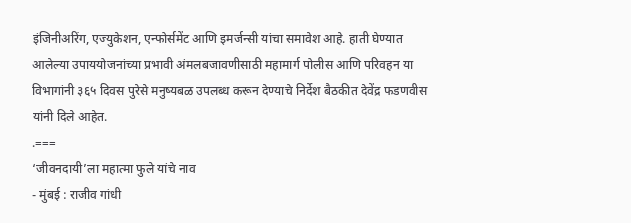इंजिनीअरिंग, एज्युकेशन, एन्फोर्समेंट आणि इमर्जन्सी यांचा समावेश आहे. हाती घेण्यात आलेल्या उपाययोजनांच्या प्रभावी अंमलबजावणीसाठी महामार्ग पोलीस आणि परिवहन या विभागांनी ३६५ दिवस पुरेसे मनुष्यबळ उपलब्ध करून देण्याचे निर्देश बैठकीत देवेंद्र फडणवीस यांनी दिले आहेत.
.===
‘जीवनदायी’ला महात्मा फुले यांचे नाव
- मुंबई : राजीव गांधी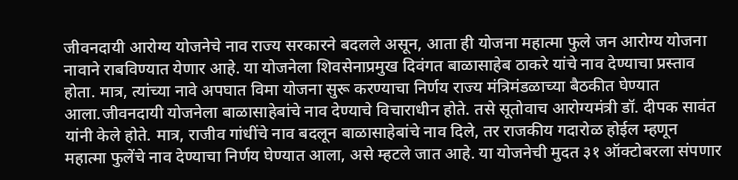जीवनदायी आरोग्य योजनेचे नाव राज्य सरकारने बदलले असून, आता ही योजना महात्मा फुले जन आरोग्य योजना नावाने राबविण्यात येणार आहे. या योजनेला शिवसेनाप्रमुख दिवंगत बाळासाहेब ठाकरे यांचे नाव देण्याचा प्रस्ताव होता. मात्र, त्यांच्या नावे अपघात विमा योजना सुरू करण्याचा निर्णय राज्य मंत्रिमंडळाच्या बैठकीत घेण्यात आला.जीवनदायी योजनेला बाळासाहेबांचे नाव देण्याचे विचाराधीन होते. तसे सूतोवाच आरोग्यमंत्री डॉ. दीपक सावंत यांनी केले होते. मात्र, राजीव गांधींचे नाव बदलून बाळासाहेबांचे नाव दिले, तर राजकीय गदारोळ होईल म्हणून महात्मा फुलेंचे नाव देण्याचा निर्णय घेण्यात आला, असे म्हटले जात आहे. या योजनेची मुदत ३१ ऑक्टोबरला संपणार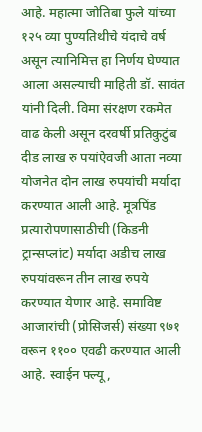आहे. महात्मा जोतिबा फुले यांच्या १२५ व्या पुण्यतिथीचे यंदाचे वर्ष असून त्यानिमित्त हा निर्णय घेण्यात आला असल्याची माहिती डॉ. सावंत यांनी दिली. विमा संरक्षण रकमेत वाढ केली असून दरवर्षी प्रतिकुटुंब दीड लाख रु पयांऐवजी आता नव्या योजनेत दोन लाख रुपयांची मर्यादा करण्यात आली आहे. मूत्रपिंड प्रत्यारोपणासाठीची (किडनी ट्रान्सप्लांट) मर्यादा अडीच लाख रुपयांवरून तीन लाख रुपये करण्यात येणार आहे. समाविष्ट आजारांची (प्रोसिजर्स) संख्या ९७१ वरून ११०० एवढी करण्यात आली आहे. स्वाईन फ्ल्यू,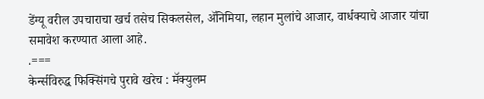डेंग्यू वरील उपचाराचा खर्च तसेच सिकलसेल, ॲनिमिया, लहान मुलांचे आजार, वार्धक्याचे आजार यांचा समावेश करण्यात आला आहे.
.===
केर्न्सविरुद्ध फिक्सिंगचे पुरावे खरेच : मॅक्युलम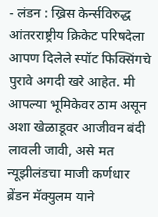- लंडन : ख्रिस केर्न्सविरुद्ध आंतरराष्ट्रीय क्रिकेट परिषदेला आपण दिलेले स्पॉट फिक्सिंगचे पुरावे अगदी खरे आहेत. मी आपल्या भूमिकेवर ठाम असून अशा खेळाडूवर आजीवन बंदी लावली जावी, असे मत न्यूझीलंडचा माजी कर्णधार ब्रेंडन मॅक्युलम याने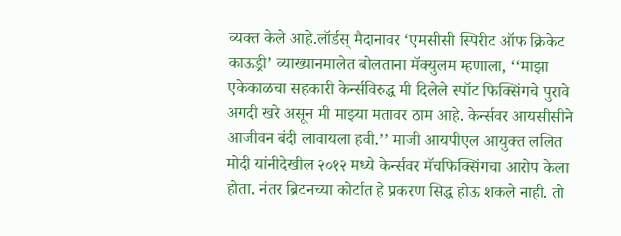व्यक्त केले आहे.लॉर्डस् मैदानावर ‘एमसीसी स्पिरीट ऑफ क्रिकेट काऊड्री’ व्याख्यानमालेत बोलताना मॅक्युलम म्हणाला, ‘‘माझा एकेकाळचा सहकारी केर्न्सविरुद्ध मी दिलेले स्पॉट फिक्सिंगचे पुरावे अगदी खरे असून मी माझ्या मतावर ठाम आहे. केर्न्सवर आयसीसीने आजीवन बंदी लावायला हवी.’’ माजी आयपीएल आयुक्त ललित मोदी यांनीदेखील २०१२ मध्ये केर्न्सवर मॅचफिक्सिंगचा आरोप केला होता. नंतर ब्रिटनच्या कोर्टात हे प्रकरण सिद्ध होऊ शकले नाही. तो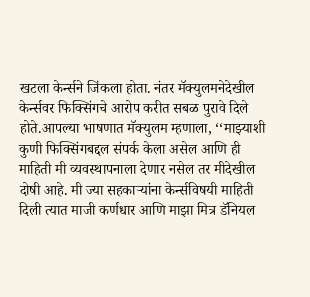खटला केर्न्सने जिंकला होता. नंतर मॅक्युलमनेदेखील केर्न्सवर फिक्सिंगचे आरोप करीत सबळ पुरावे दिले होते.आपल्या भाषणात मॅक्युलम म्हणाला, ‘‘माझ्याशी कुणी फिक्सिंगबद्दल संपर्क केला असेल आणि ही माहिती मी व्यवस्थापनाला देणार नसेल तर मीदेखील दोषी आहे. मी ज्या सहकाऱ्यांना केर्न्सविषयी माहिती दिली त्यात माजी कर्णधार आणि माझा मित्र डॅनियल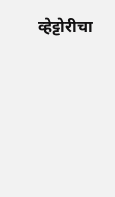व्हेट्टोरीचा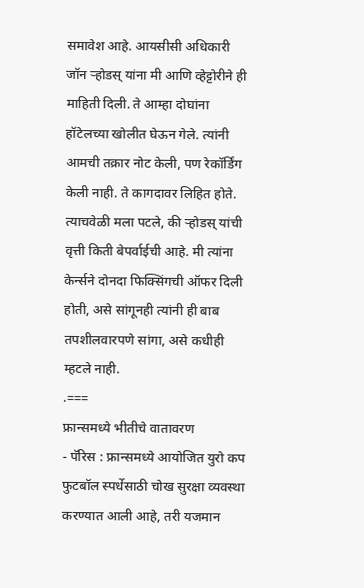समावेश आहे. आयसीसी अधिकारी जॉन ऱ्होडस् यांना मी आणि व्हेट्टोरीने ही माहिती दिली. ते आम्हा दोघांना हॉटेलच्या खोलीत घेऊन गेले. त्यांनी आमची तक्रार नोट केली, पण रेकॉर्डिंग केली नाही. ते कागदावर लिहित होते. त्याचवेळी मला पटले, की ऱ्होडस् यांची वृत्ती किती बेपर्वाईची आहे. मी त्यांना केर्न्सने दोनदा फिक्सिंगची ऑफर दिली होती, असे सांगूनही त्यांनी ही बाब तपशीलवारपणे सांगा, असे कधीही म्हटले नाही.
.===
फ्रान्समध्ये भीतीचे वातावरण
- पॅरिस : फ्रान्समध्ये आयोजित युरो कप फुटबॉल स्पर्धेसाठी चोख सुरक्षा व्यवस्था करण्यात आली आहे, तरी यजमान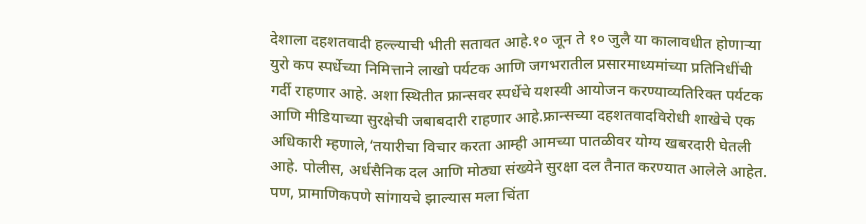देशाला दहशतवादी हल्ल्याची भीती सतावत आहे.१० जून ते १० जुलै या कालावधीत होणाऱ्या युरो कप स्पर्धेच्या निमित्ताने लाखो पर्यटक आणि जगभरातील प्रसारमाध्यमांच्या प्रतिनिधींची गर्दी राहणार आहे. अशा स्थितीत फ्रान्सवर स्पर्धेचे यशस्वी आयोजन करण्याव्यतिरिक्त पर्यटक आणि मीडियाच्या सुरक्षेची जबाबदारी राहणार आहे.फ्रान्सच्या दहशतवादविरोधी शाखेचे एक अधिकारी म्हणाले,‘तयारीचा विचार करता आम्ही आमच्या पातळीवर योग्य खबरदारी घेतली आहे. पोलीस, अर्धसैनिक दल आणि मोठ्या संख्येने सुरक्षा दल तैनात करण्यात आलेले आहेत. पण, प्रामाणिकपणे सांगायचे झाल्यास मला चिंता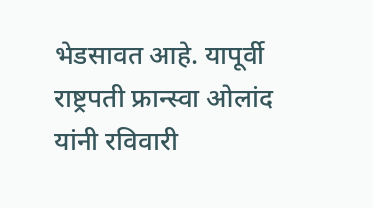भेडसावत आहे. यापूर्वी राष्ट्रपती फ्रान्स्वा ओलांद यांनी रविवारी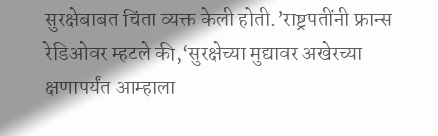सुरक्षेबाबत चिंता व्यक्त केली होती.’राष्ट्रपतींनी फ्रान्स रेडिओवर म्हटले की,‘सुरक्षेच्या मुद्यावर अखेरच्या क्षणापर्यंत आम्हाला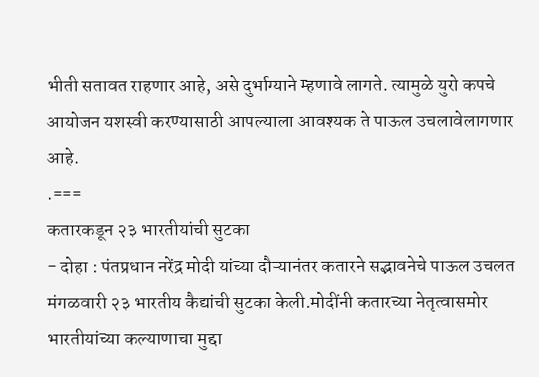भीती सतावत राहणार आहे, असे दुर्भाग्याने म्हणावे लागते. त्यामुळे युरो कपचे आयोजन यशस्वी करण्यासाठी आपल्याला आवश्यक ते पाऊल उचलावेलागणार आहे.
.===
कतारकडून २३ भारतीयांची सुटका
- दोहा : पंतप्रधान नरेंद्र मोदी यांच्या दौऱ्यानंतर कतारने सद्भावनेचे पाऊल उचलत मंगळवारी २३ भारतीय कैद्यांची सुटका केली.मोदींनी कतारच्या नेतृत्वासमोर भारतीयांच्या कल्याणाचा मुद्दा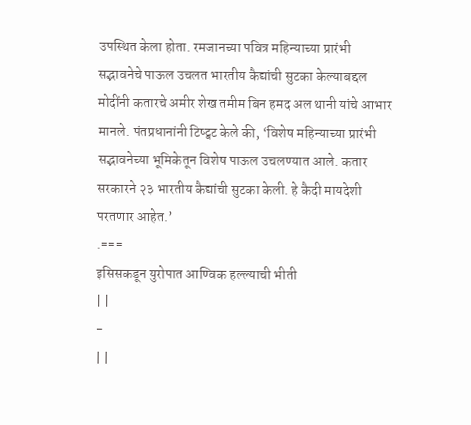उपस्थित केला होता. रमजानच्या पवित्र महिन्याच्या प्रारंभी सद्भावनेचे पाऊल उचलत भारतीय कैद्यांची सुटका केल्याबद्दल मोदींनी कतारचे अमीर शेख तमीम बिन हमद अल थानी यांचे आभार मानले. पंतप्रधानांनी टिष्ट्वट केले की, ‘विशेष महिन्याच्या प्रारंभी सद्भावनेच्या भूमिकेतून विशेष पाऊल उचलण्यात आले. कतार सरकारने २३ भारतीय कैद्यांची सुटका केली. हे कैदी मायदेशी परतणार आहेत.’
.===
इसिसकडून युरोपात आण्विक हल्ल्याची भीती
| |
-
| |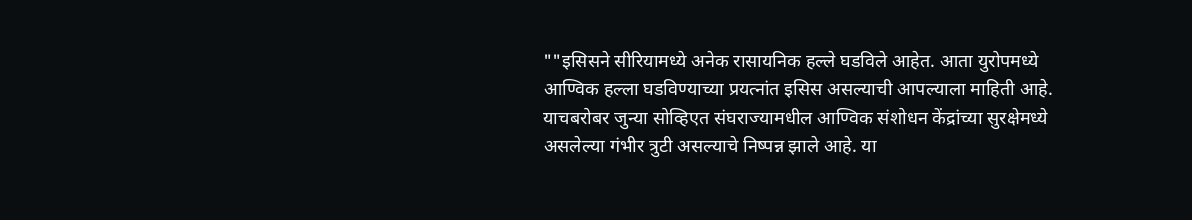""इसिसने सीरियामध्ये अनेक रासायनिक हल्ले घडविले आहेत. आता युरोपमध्ये आण्विक हल्ला घडविण्याच्या प्रयत्नांत इसिस असल्याची आपल्याला माहिती आहे. याचबरोबर जुन्या सोव्हिएत संघराज्यामधील आण्विक संशोधन केंद्रांच्या सुरक्षेमध्ये असलेल्या गंभीर त्रुटी असल्याचे निष्पन्न झाले आहे. या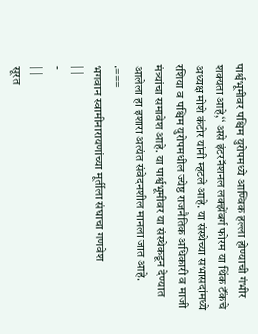पार्श्वभूमीवर पश्चिम युरोपमध्ये आण्विक हल्ला होण्याची गंभीर शक्यता आहे,‘‘ असे इंटरनॅशनल लक्झेंबर्ग फोरम या थिंक टॅंकचे अध्यक्ष मोशे कंटोर यांनी म्हटले आहे. या संस्थेच्या सभासदांमध्ये रशिया व पश्चिम युरोपमधील ज्येष्ठ राजनैतिक अधिकारी व माजी मंत्र्यांचा समावेश आहे. या पार्श्वभूमीवर या संस्थेकडून देण्यात आलेला हा इशारा अत्यंत संवेदनशील मानला जात आहे.
.===
भगवान स्वामीनारायणांच्या मूर्तीला संघाचा गणवेश
| |
-
| |
सूरत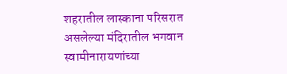शहरातील लास्काना परिसरात असलेल्या मंदिरातील भगवान स्वामीनारायणांच्या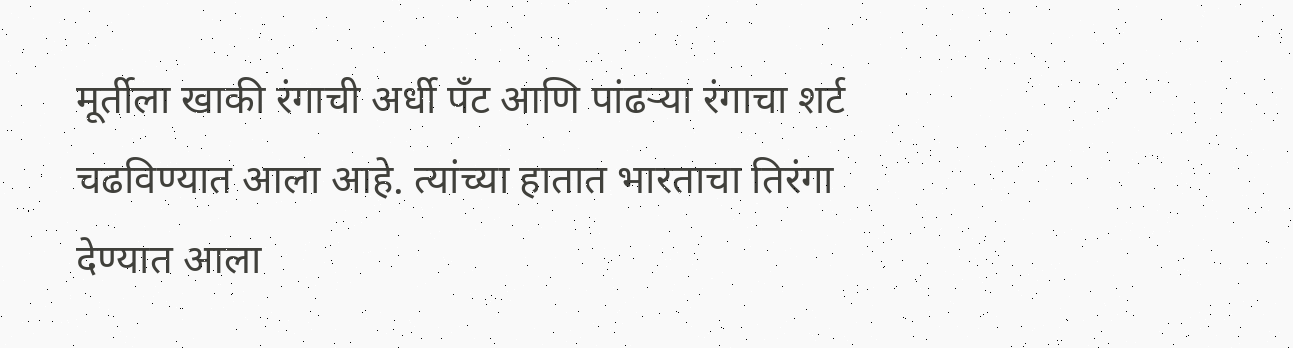मूर्तीला खाकी रंगाची अर्धी पॅंट आणि पांढऱ्या रंगाचा शर्ट चढविण्यात आला आहे. त्यांच्या हातात भारताचा तिरंगा देण्यात आला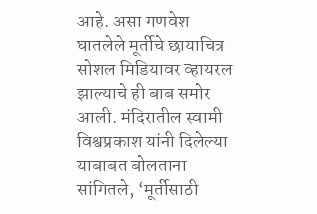आहे. असा गणवेश घातलेले मूर्तीचे छायाचित्र सोशल मिडियावर व्हायरल झाल्याचे ही बाब समोर आली. मंदिरातील स्वामी विश्वप्रकाश यांनी दिलेल्या याबाबत बोलताना सांगितले, ‘मूर्तीसाठी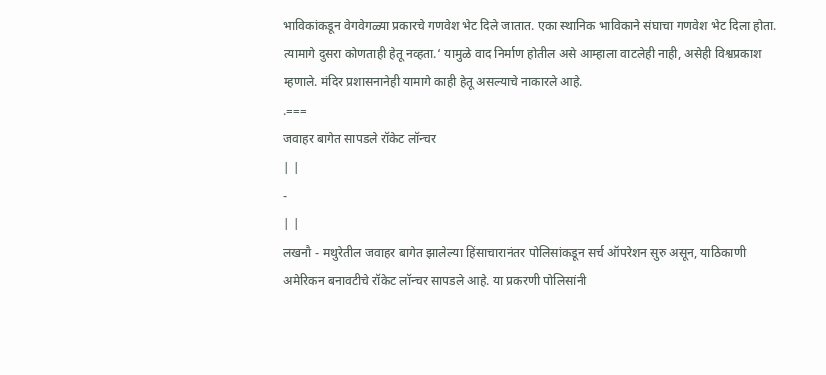भाविकांकडून वेगवेगळ्या प्रकारचे गणवेश भेट दिले जातात. एका स्थानिक भाविकाने संघाचा गणवेश भेट दिला होता. त्यामागे दुसरा कोणताही हेतू नव्हता.‘ यामुळे वाद निर्माण होतील असे आम्हाला वाटलेही नाही, असेही विश्वप्रकाश म्हणाले. मंदिर प्रशासनानेही यामागे काही हेतू असल्याचे नाकारले आहे.
.===
जवाहर बागेत सापडले रॉकेट लॉन्चर
| |
-
| |
लखनौ - मथुरेतील जवाहर बागेत झालेल्या हिंसाचारानंतर पोलिसांकडून सर्च ऑपरेशन सुरु असून, याठिकाणी अमेरिकन बनावटीचे रॉकेट लॉन्चर सापडले आहे. या प्रकरणी पोलिसांनी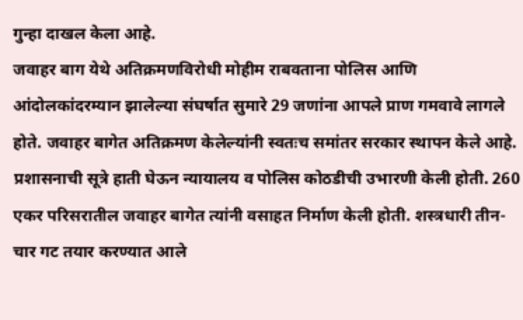गुन्हा दाखल केला आहे.
जवाहर बाग येथे अतिक्रमणविरोधी मोहीम राबवताना पोलिस आणि आंदोलकांदरम्यान झालेल्या संघर्षात सुमारे 29 जणांना आपले प्राण गमवावे लागले होते. जवाहर बागेत अतिक्रमण केलेल्यांनी स्वतःच समांतर सरकार स्थापन केले आहे. प्रशासनाची सूत्रे हाती घेऊन न्यायालय व पोलिस कोठडीची उभारणी केली होती. 260 एकर परिसरातील जवाहर बागेत त्यांनी वसाहत निर्माण केली होती. शस्त्रधारी तीन-चार गट तयार करण्यात आले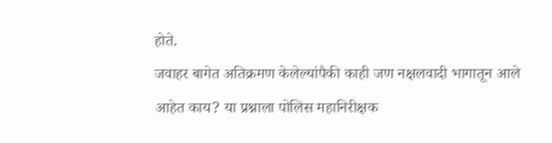होते.
जवाहर बागेत अतिक्रमण केलेल्यांपैकी काही जण नक्षलवादी भागातून आले आहेत काय? या प्रश्नाला पोलिस महानिरीक्षक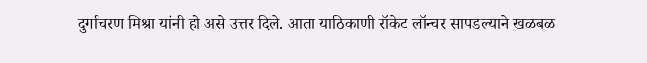दुर्गाचरण मिश्रा यांनी हो असे उत्तर दिले. आता याठिकाणी रॉकेट लॉन्चर सापडल्याने खळबळ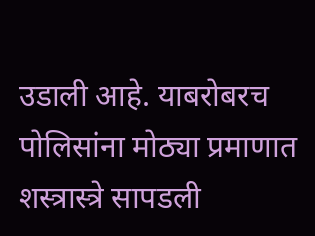उडाली आहे. याबरोबरच पोलिसांना मोठ्या प्रमाणात शस्त्रास्त्रे सापडली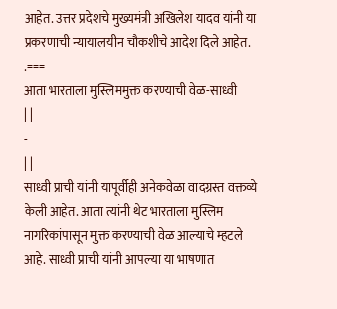आहेत. उत्तर प्रदेशचे मुख्यमंत्री अखिलेश यादव यांनी या प्रकरणाची न्यायालयीन चौकशीचे आदेश दिले आहेत.
.===
आता भारताला मुस्लिममुक्त करण्याची वेळ-साध्वी
| |
-
| |
साध्वी प्राची यांनी यापूर्वीही अनेकवेळा वादग्रस्त वक्तव्ये केली आहेत. आता त्यांनी थेट भारताला मुस्लिम नागरिकांपासून मुक्त करण्याची वेळ आल्याचे म्हटले आहे. साध्वी प्राची यांनी आपल्या या भाषणात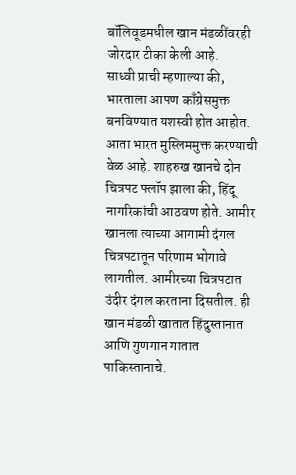बॉलिवूडमधील खान मंडळींवरही जोरदार टीका केली आहे.
साध्वी प्राची म्हणाल्या की, भारताला आपण काँग्रेसमुक्त बनविण्यात यशस्वी होत आहोत. आता भारत मुस्लिममुक्त करण्याची वेळ आहे. शाहरुख खानचे दोन चित्रपट फ्लॉप झाला की, हिंदू नागरिकांची आठवण होते. आमीर खानला त्याच्या आगामी दंगल चित्रपटातून परिणाम भोगावे लागतील. आमीरच्या चित्रपटात उंदीर दंगल करताना दिसतील. ही खान मंडळी खातात हिंदुस्तानात आणि गुणगान गातात पाकिस्तानाचे.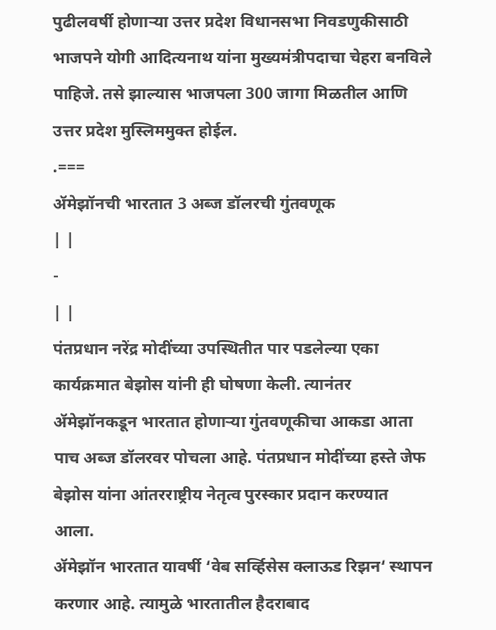पुढीलवर्षी होणाऱ्या उत्तर प्रदेश विधानसभा निवडणुकीसाठी भाजपने योगी आदित्यनाथ यांना मुख्यमंत्रीपदाचा चेहरा बनविले पाहिजे. तसे झाल्यास भाजपला 300 जागा मिळतील आणि उत्तर प्रदेश मुस्लिममुक्त होईल.
.===
ॲमेझॉनची भारतात 3 अब्ज डॉलरची गुंतवणूक
| |
-
| |
पंतप्रधान नरेंद्र मोदींच्या उपस्थितीत पार पडलेल्या एका कार्यक्रमात बेझोस यांनी ही घोषणा केली. त्यानंतर ॲमेझॉनकडून भारतात होणाऱ्या गुंतवणूकीचा आकडा आता पाच अब्ज डॉलरवर पोचला आहे. पंतप्रधान मोदींच्या हस्ते जेफ बेझोस यांना आंतरराष्ट्रीय नेतृत्व पुरस्कार प्रदान करण्यात आला.
ॲमेझॉन भारतात यावर्षी ‘वेब सर्व्हिसेस क्लाऊड रिझन‘ स्थापन करणार आहे. त्यामुळे भारतातील हैदराबाद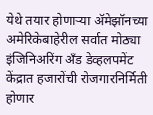येथे तयार होणाऱ्या ॲमेझॉनच्या अमेरिकेबाहेरील सर्वात मोठ्या इंजिनिअरिंग अँड डेव्हलपमेंट केंद्रात हजारोंची रोजगारनिर्मिती होणार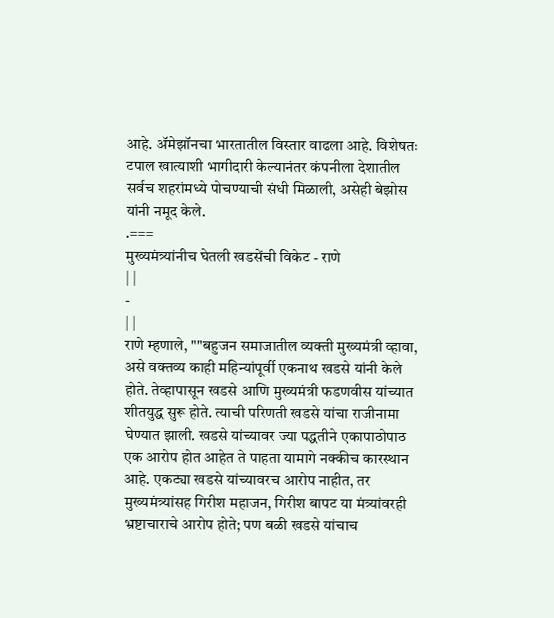आहे. ॲमेझॉनचा भारतातील विस्तार वाढला आहे. विशेषतः टपाल खात्याशी भागीदारी केल्यानंतर कंपनीला देशातील सर्वच शहरांमध्ये पोचण्याची संधी मिळाली, असेही बेझोस यांनी नमूद केले.
.===
मुख्यमंत्र्यांनीच घेतली खडसेंची विकेट - राणे
| |
-
| |
राणे म्हणाले, ""बहुजन समाजातील व्यक्ती मुख्यमंत्री व्हावा, असे वक्तव्य काही महिन्यांपूर्वी एकनाथ खडसे यांनी केले होते. तेव्हापासून खडसे आणि मुख्यमंत्री फडणवीस यांच्यात शीतयुद्ध सुरू होते. त्याची परिणती खडसे यांचा राजीनामा घेण्यात झाली. खडसे यांच्यावर ज्या पद्धतीने एकापाठोपाठ एक आरोप होत आहेत ते पाहता यामागे नक्कीच कारस्थान आहे. एकट्या खडसे यांच्यावरच आरोप नाहीत, तर मुख्यमंत्र्यांसह गिरीश महाजन, गिरीश बापट या मंत्र्यांवरही भ्रष्टाचाराचे आरोप होते; पण बळी खडसे यांचाच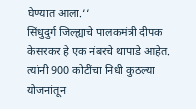घेण्यात आला.‘‘
सिंधुदुर्ग जिल्ह्याचे पालकमंत्री दीपक केसरकर हे एक नंबरचे थापाडे आहेत. त्यांनी 900 कोटींचा निधी कुठल्या योजनांतून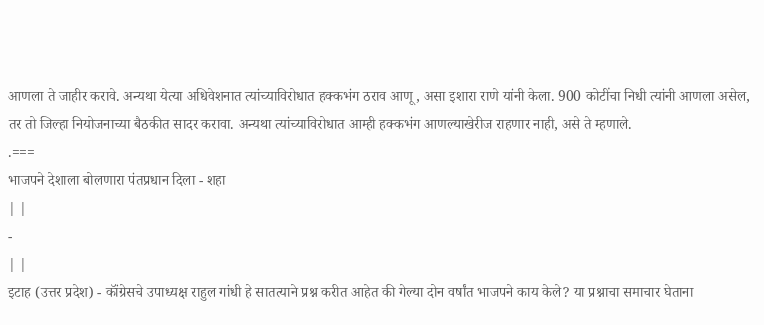आणला ते जाहीर करावे. अन्यथा येत्या अधिवेशनात त्यांच्याविरोधात हक्कभंग ठराव आणू, असा इशारा राणे यांनी केला. 900 कोटींचा निधी त्यांनी आणला असेल, तर तो जिल्हा नियोजनाच्या बैठकीत सादर करावा. अन्यथा त्यांच्याविरोधात आम्ही हक्कभंग आणल्याखेरीज राहणार नाही, असे ते म्हणाले.
.===
भाजपने देशाला बोलणारा पंतप्रधान दिला - शहा
| |
-
| |
इटाह (उत्तर प्रदेश) - कॉंग्रेसचे उपाध्यक्ष राहुल गांधी हे सातत्याने प्रश्न करीत आहेत की गेल्या दोन वर्षांत भाजपने काय केले? या प्रश्नाचा समाचार घेताना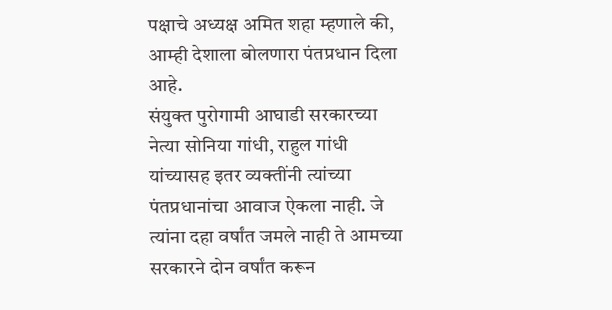पक्षाचे अध्यक्ष अमित शहा म्हणाले की, आम्ही देशाला बोलणारा पंतप्रधान दिला आहे.
संयुक्त पुरोगामी आघाडी सरकारच्या नेत्या सोनिया गांधी, राहुल गांधी यांच्यासह इतर व्यक्तींनी त्यांच्या पंतप्रधानांचा आवाज ऐकला नाही. जे त्यांना दहा वर्षांत जमले नाही ते आमच्या सरकारने दोन वर्षांत करून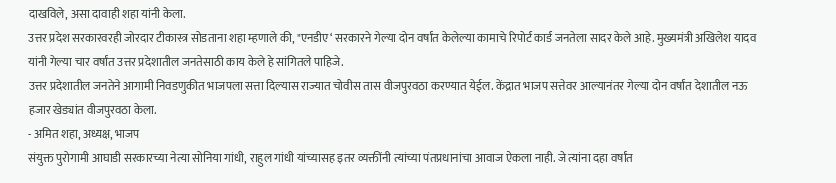दाखविले, असा दावाही शहा यांनी केला.
उत्तर प्रदेश सरकारवरही जोरदार टीकास्त्र सोडताना शहा म्हणाले की, "एनडीए‘ सरकारने गेल्या दोन वर्षांत केलेल्या कामाचे रिपोर्ट कार्ड जनतेला सादर केले आहे. मुख्यमंत्री अखिलेश यादव यांनी गेल्या चार वर्षांत उत्तर प्रदेशातील जनतेसाठी काय केले हे सांगितले पाहिजे.
उत्तर प्रदेशातील जनतेने आगामी निवडणुकीत भाजपला सत्ता दिल्यास राज्यात चोवीस तास वीजपुरवठा करण्यात येईल. केंद्रात भाजप सत्तेवर आल्यानंतर गेल्या दोन वर्षांत देशातील नऊ हजार खेड्यांत वीजपुरवठा केला.
- अमित शहा, अध्यक्ष, भाजप
संयुक्त पुरोगामी आघाडी सरकारच्या नेत्या सोनिया गांधी, राहुल गांधी यांच्यासह इतर व्यक्तींनी त्यांच्या पंतप्रधानांचा आवाज ऐकला नाही. जे त्यांना दहा वर्षांत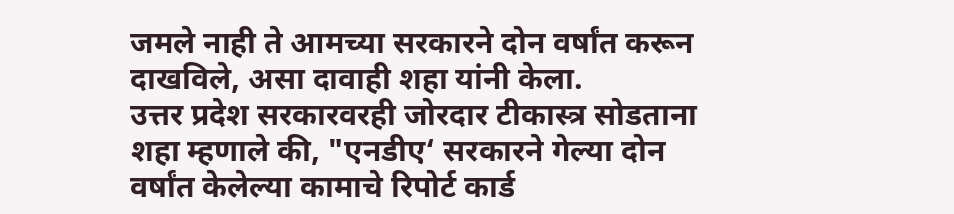जमले नाही ते आमच्या सरकारने दोन वर्षांत करून दाखविले, असा दावाही शहा यांनी केला.
उत्तर प्रदेश सरकारवरही जोरदार टीकास्त्र सोडताना शहा म्हणाले की, "एनडीए‘ सरकारने गेल्या दोन वर्षांत केलेल्या कामाचे रिपोर्ट कार्ड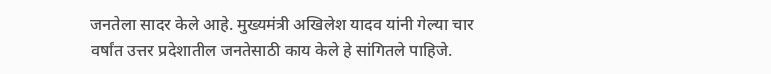जनतेला सादर केले आहे. मुख्यमंत्री अखिलेश यादव यांनी गेल्या चार वर्षांत उत्तर प्रदेशातील जनतेसाठी काय केले हे सांगितले पाहिजे.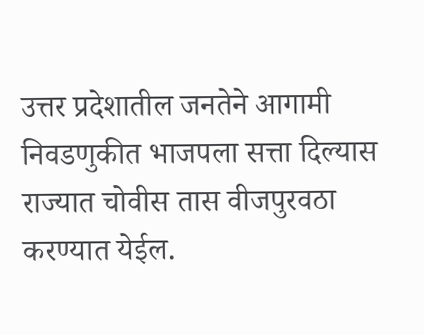उत्तर प्रदेशातील जनतेने आगामी निवडणुकीत भाजपला सत्ता दिल्यास राज्यात चोवीस तास वीजपुरवठा करण्यात येईल.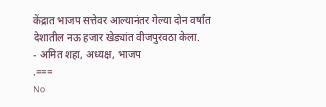केंद्रात भाजप सत्तेवर आल्यानंतर गेल्या दोन वर्षांत देशातील नऊ हजार खेड्यांत वीजपुरवठा केला.
- अमित शहा, अध्यक्ष, भाजप
.===
No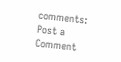comments:
Post a Comment